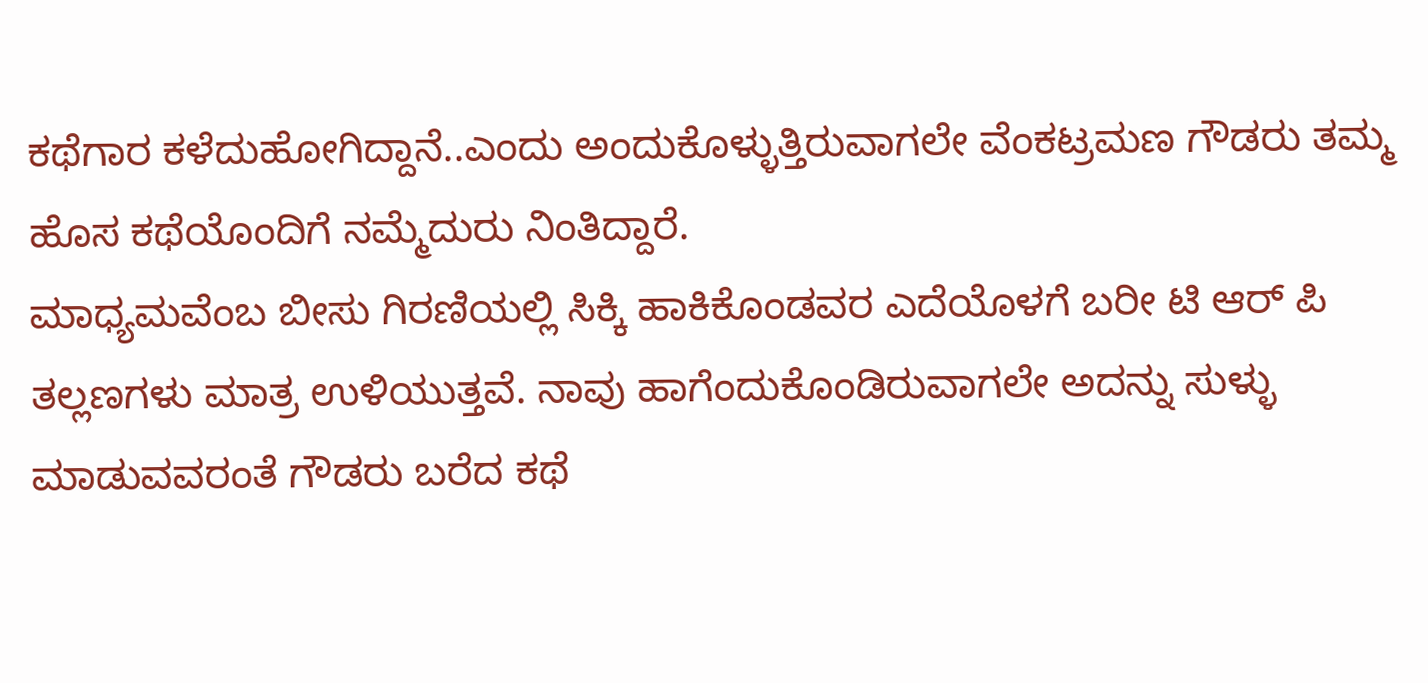ಕಥೆಗಾರ ಕಳೆದುಹೋಗಿದ್ದಾನೆ..ಎಂದು ಅಂದುಕೊಳ್ಳುತ್ತಿರುವಾಗಲೇ ವೆಂಕಟ್ರಮಣ ಗೌಡರು ತಮ್ಮ ಹೊಸ ಕಥೆಯೊಂದಿಗೆ ನಮ್ಮೆದುರು ನಿಂತಿದ್ದಾರೆ.
ಮಾಧ್ಯಮವೆಂಬ ಬೀಸು ಗಿರಣಿಯಲ್ಲಿ ಸಿಕ್ಕಿ ಹಾಕಿಕೊಂಡವರ ಎದೆಯೊಳಗೆ ಬರೀ ಟಿ ಆರ್ ಪಿ ತಲ್ಲಣಗಳು ಮಾತ್ರ ಉಳಿಯುತ್ತವೆ. ನಾವು ಹಾಗೆಂದುಕೊಂಡಿರುವಾಗಲೇ ಅದನ್ನು ಸುಳ್ಳು ಮಾಡುವವರಂತೆ ಗೌಡರು ಬರೆದ ಕಥೆ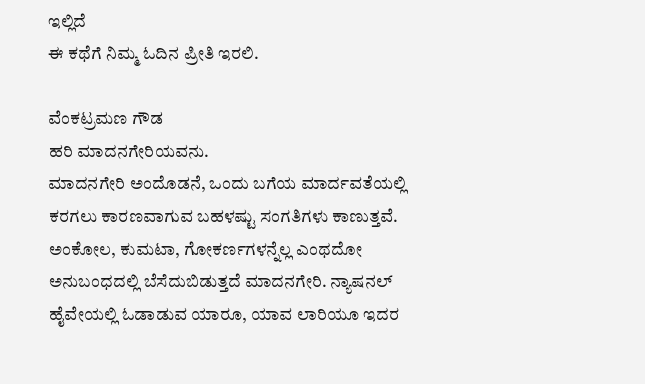ಇಲ್ಲಿದೆ
ಈ ಕಥೆಗೆ ನಿಮ್ಮ ಓದಿನ ಪ್ರೀತಿ ಇರಲಿ.

ವೆಂಕಟ್ರಮಣ ಗೌಡ
ಹರಿ ಮಾದನಗೇರಿಯವನು.
ಮಾದನಗೇರಿ ಅಂದೊಡನೆ, ಒಂದು ಬಗೆಯ ಮಾರ್ದವತೆಯಲ್ಲಿ ಕರಗಲು ಕಾರಣವಾಗುವ ಬಹಳಷ್ಟು ಸಂಗತಿಗಳು ಕಾಣುತ್ತವೆ. ಅಂಕೋಲ, ಕುಮಟಾ, ಗೋಕರ್ಣಗಳನ್ನೆಲ್ಲ ಎಂಥದೋ ಅನುಬಂಧದಲ್ಲಿ ಬೆಸೆದುಬಿಡುತ್ತದೆ ಮಾದನಗೇರಿ. ನ್ಯಾಷನಲ್ ಹೈವೇಯಲ್ಲಿ ಓಡಾಡುವ ಯಾರೂ, ಯಾವ ಲಾರಿಯೂ ಇದರ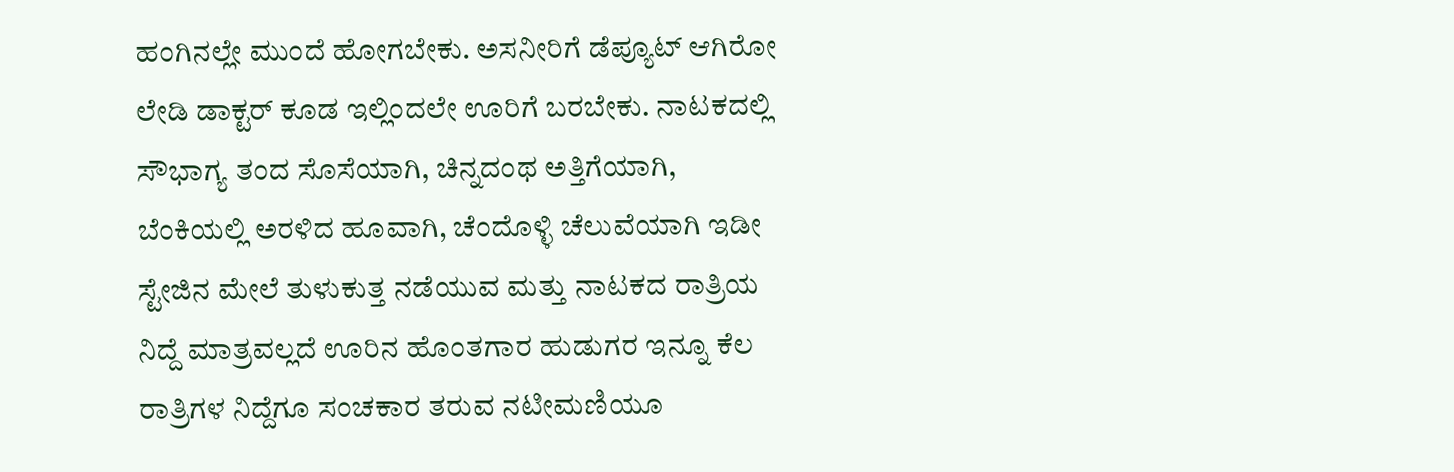ಹಂಗಿನಲ್ಲೇ ಮುಂದೆ ಹೋಗಬೇಕು. ಅಸನೀರಿಗೆ ಡೆಪ್ಯೂಟ್ ಆಗಿರೋ ಲೇಡಿ ಡಾಕ್ಟರ್ ಕೂಡ ಇಲ್ಲಿಂದಲೇ ಊರಿಗೆ ಬರಬೇಕು. ನಾಟಕದಲ್ಲಿ ಸೌಭಾಗ್ಯ ತಂದ ಸೊಸೆಯಾಗಿ, ಚಿನ್ನದಂಥ ಅತ್ತಿಗೆಯಾಗಿ, ಬೆಂಕಿಯಲ್ಲಿ ಅರಳಿದ ಹೂವಾಗಿ, ಚೆಂದೊಳ್ಳಿ ಚೆಲುವೆಯಾಗಿ ಇಡೀ ಸ್ಟೇಜಿನ ಮೇಲೆ ತುಳುಕುತ್ತ ನಡೆಯುವ ಮತ್ತು ನಾಟಕದ ರಾತ್ರಿಯ ನಿದ್ದೆ ಮಾತ್ರವಲ್ಲದೆ ಊರಿನ ಹೊಂತಗಾರ ಹುಡುಗರ ಇನ್ನೂ ಕೆಲ ರಾತ್ರಿಗಳ ನಿದ್ದೆಗೂ ಸಂಚಕಾರ ತರುವ ನಟೀಮಣಿಯೂ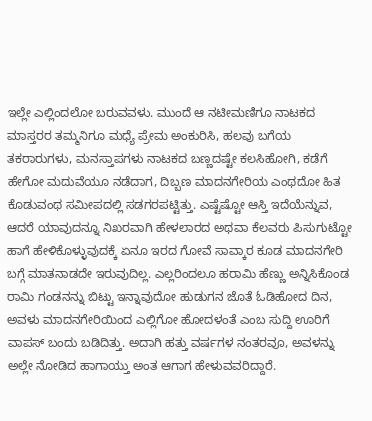ಇಲ್ಲೇ ಎಲ್ಲಿಂದಲೋ ಬರುವವಳು. ಮುಂದೆ ಆ ನಟೀಮಣಿಗೂ ನಾಟಕದ ಮಾಸ್ತರರ ತಮ್ಮನಿಗೂ ಮಧ್ಯೆ ಪ್ರೇಮ ಅಂಕುರಿಸಿ, ಹಲವು ಬಗೆಯ ತಕರಾರುಗಳು, ಮನಸ್ತಾಪಗಳು ನಾಟಕದ ಬಣ್ಣದಷ್ಟೇ ಕಲಸಿಹೋಗಿ, ಕಡೆಗೆ ಹೇಗೋ ಮದುವೆಯೂ ನಡೆದಾಗ, ದಿಬ್ಬಣ ಮಾದನಗೇರಿಯ ಎಂಥದೋ ಹಿತ ಕೊಡುವಂಥ ಸಮೀಪದಲ್ಲಿ ಸಡಗರಪಟ್ಟಿತ್ತು. ಎಷ್ಟೆಷ್ಟೋ ಆಸ್ತಿ ಇದೆಯೆನ್ನುವ, ಆದರೆ ಯಾವುದನ್ನೂ ನಿಖರವಾಗಿ ಹೇಳಲಾರದ ಅಥವಾ ಕೆಲವರು ಪಿಸುಗುಟ್ಟೋ ಹಾಗೆ ಹೇಳಿಕೊಳ್ಳುವುದಕ್ಕೆ ಏನೂ ಇರದ ಗೋವೆ ಸಾವ್ಕಾರ ಕೂಡ ಮಾದನಗೇರಿ ಬಗ್ಗೆ ಮಾತನಾಡದೇ ಇರುವುದಿಲ್ಲ. ಎಲ್ಲರಿಂದಲೂ ಹರಾಮಿ ಹೆಣ್ಣು ಅನ್ನಿಸಿಕೊಂಡ ರಾಮಿ ಗಂಡನನ್ನು ಬಿಟ್ಟು ಇನ್ನಾವುದೋ ಹುಡುಗನ ಜೊತೆ ಓಡಿಹೋದ ದಿನ, ಅವಳು ಮಾದನಗೇರಿಯಿಂದ ಎಲ್ಲಿಗೋ ಹೋದಳಂತೆ ಎಂಬ ಸುದ್ದಿ ಊರಿಗೆ ವಾಪಸ್ ಬಂದು ಬಡಿದಿತ್ತು. ಅದಾಗಿ ಹತ್ತು ವರ್ಷಗಳ ನಂತರವೂ, ಅವಳನ್ನು ಅಲ್ಲೇ ನೋಡಿದ ಹಾಗಾಯ್ತು ಅಂತ ಆಗಾಗ ಹೇಳುವವರಿದ್ದಾರೆ.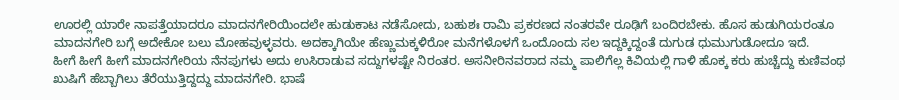ಊರಲ್ಲಿ ಯಾರೇ ನಾಪತ್ತೆಯಾದರೂ ಮಾದನಗೇರಿಯಿಂದಲೇ ಹುಡುಕಾಟ ನಡೆಸೋದು, ಬಹುಶಃ ರಾಮಿ ಪ್ರಕರಣದ ನಂತರವೇ ರೂಢಿಗೆ ಬಂದಿರಬೇಕು. ಹೊಸ ಹುಡುಗಿಯರಂತೂ ಮಾದನಗೇರಿ ಬಗ್ಗೆ ಅದೇಕೋ ಬಲು ಮೋಹವುಳ್ಳವರು. ಅದಕ್ಕಾಗಿಯೇ ಹೆಣ್ಣುಮಕ್ಕಳಿರೋ ಮನೆಗಳೊಳಗೆ ಒಂದೊಂದು ಸಲ ಇದ್ದಕ್ಕಿದ್ದಂತೆ ದುಗುಡ ಧುಮುಗುಡೋದೂ ಇದೆ.
ಹೀಗೆ ಹೀಗೆ ಹೀಗೆ ಮಾದನಗೇರಿಯ ನೆನಪುಗಳು ಅದು ಉಸಿರಾಡುವ ಸದ್ದುಗಳಷ್ಟೇ ನಿರಂತರ. ಅಸನೀರಿನವರಾದ ನಮ್ಮ ಪಾಲಿಗೆಲ್ಲ ಕಿವಿಯಲ್ಲಿ ಗಾಳಿ ಹೊಕ್ಕ ಕರು ಹುಚ್ಚೆದ್ದು ಕುಣಿವಂಥ ಖುಷಿಗೆ ಹೆಬ್ಬಾಗಿಲು ತೆರೆಯುತ್ತಿದ್ದದ್ದು ಮಾದನಗೇರಿ. ಭಾಷೆ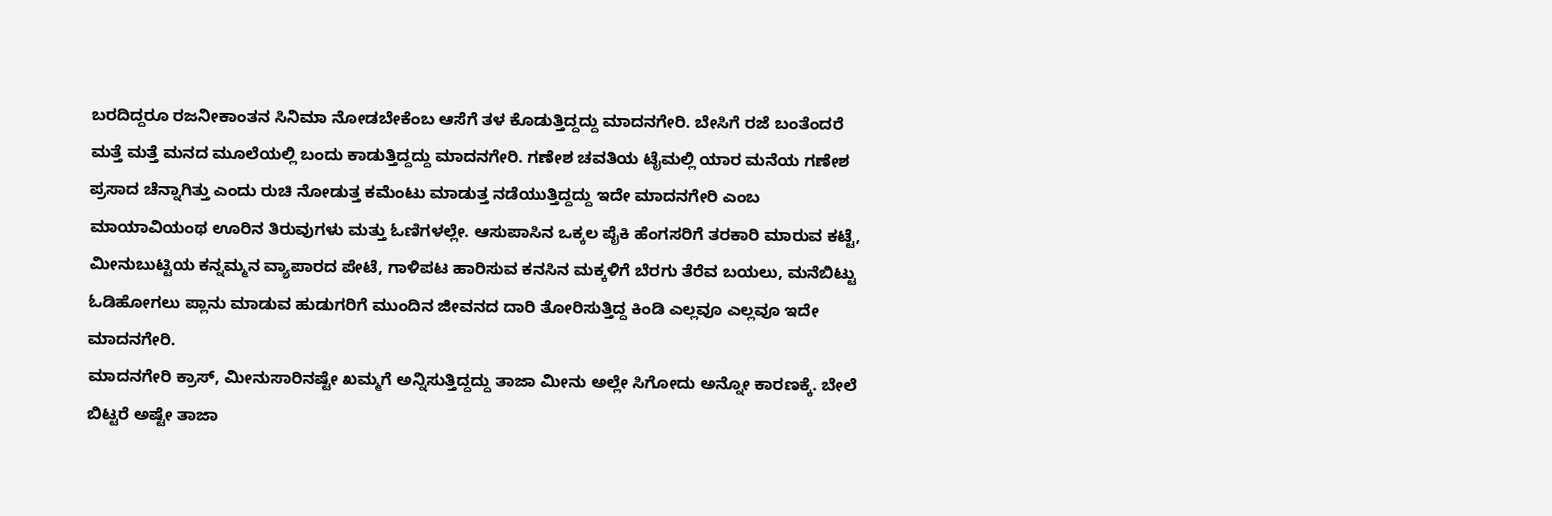ಬರದಿದ್ದರೂ ರಜನೀಕಾಂತನ ಸಿನಿಮಾ ನೋಡಬೇಕೆಂಬ ಆಸೆಗೆ ತಳ ಕೊಡುತ್ತಿದ್ದದ್ದು ಮಾದನಗೇರಿ. ಬೇಸಿಗೆ ರಜೆ ಬಂತೆಂದರೆ ಮತ್ತೆ ಮತ್ತೆ ಮನದ ಮೂಲೆಯಲ್ಲಿ ಬಂದು ಕಾಡುತ್ತಿದ್ದದ್ದು ಮಾದನಗೇರಿ. ಗಣೇಶ ಚವತಿಯ ಟೈಮಲ್ಲಿ ಯಾರ ಮನೆಯ ಗಣೇಶ ಪ್ರಸಾದ ಚೆನ್ನಾಗಿತ್ತು ಎಂದು ರುಚಿ ನೋಡುತ್ತ ಕಮೆಂಟು ಮಾಡುತ್ತ ನಡೆಯುತ್ತಿದ್ದದ್ದು ಇದೇ ಮಾದನಗೇರಿ ಎಂಬ ಮಾಯಾವಿಯಂಥ ಊರಿನ ತಿರುವುಗಳು ಮತ್ತು ಓಣಿಗಳಲ್ಲೇ. ಆಸುಪಾಸಿನ ಒಕ್ಕಲ ಪೈಕಿ ಹೆಂಗಸರಿಗೆ ತರಕಾರಿ ಮಾರುವ ಕಟ್ಟೆ, ಮೀನುಬುಟ್ಟಿಯ ಕನ್ನಮ್ಮನ ವ್ಯಾಪಾರದ ಪೇಟೆ, ಗಾಳಿಪಟ ಹಾರಿಸುವ ಕನಸಿನ ಮಕ್ಕಳಿಗೆ ಬೆರಗು ತೆರೆವ ಬಯಲು, ಮನೆಬಿಟ್ಟು ಓಡಿಹೋಗಲು ಪ್ಲಾನು ಮಾಡುವ ಹುಡುಗರಿಗೆ ಮುಂದಿನ ಜೀವನದ ದಾರಿ ತೋರಿಸುತ್ತಿದ್ದ ಕಿಂಡಿ ಎಲ್ಲವೂ ಎಲ್ಲವೂ ಇದೇ ಮಾದನಗೇರಿ.
ಮಾದನಗೇರಿ ಕ್ರಾಸ್, ಮೀನುಸಾರಿನಷ್ಟೇ ಖಮ್ಮಗೆ ಅನ್ನಿಸುತ್ತಿದ್ದದ್ದು ತಾಜಾ ಮೀನು ಅಲ್ಲೇ ಸಿಗೋದು ಅನ್ನೋ ಕಾರಣಕ್ಕೆ. ಬೇಲೆ ಬಿಟ್ಟರೆ ಅಷ್ಟೇ ತಾಜಾ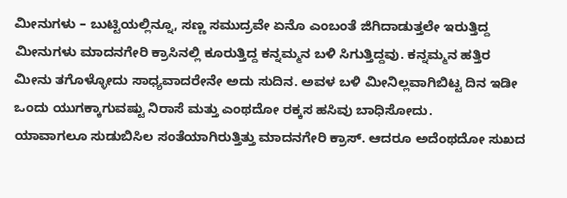ಮೀನುಗಳು – ಬುಟ್ಟಿಯಲ್ಲಿನ್ನೂ, ಸಣ್ಣ ಸಮುದ್ರವೇ ಏನೊ ಎಂಬಂತೆ ಜಿಗಿದಾಡುತ್ತಲೇ ಇರುತ್ತಿದ್ದ ಮೀನುಗಳು ಮಾದನಗೇರಿ ಕ್ರಾಸಿನಲ್ಲಿ ಕೂರುತ್ತಿದ್ದ ಕನ್ನಮ್ಮನ ಬಳಿ ಸಿಗುತ್ತಿದ್ದವು. ಕನ್ನಮ್ಮನ ಹತ್ತಿರ ಮೀನು ತಗೊಳ್ಳೋದು ಸಾಧ್ಯವಾದರೇನೇ ಅದು ಸುದಿನ. ಅವಳ ಬಳಿ ಮೀನಿಲ್ಲವಾಗಿಬಿಟ್ಟ ದಿನ ಇಡೀ ಒಂದು ಯುಗಕ್ಕಾಗುವಷ್ಟು ನಿರಾಸೆ ಮತ್ತು ಎಂಥದೋ ರಕ್ಕಸ ಹಸಿವು ಬಾಧಿಸೋದು.
ಯಾವಾಗಲೂ ಸುಡುಬಿಸಿಲ ಸಂತೆಯಾಗಿರುತ್ತಿತ್ತು ಮಾದನಗೇರಿ ಕ್ರಾಸ್. ಆದರೂ ಅದೆಂಥದೋ ಸುಖದ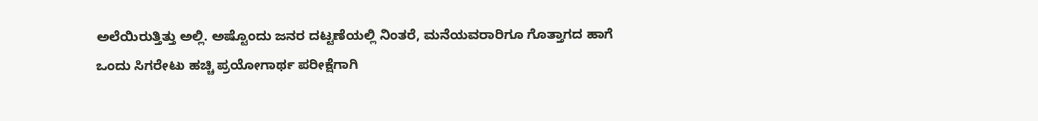ಅಲೆಯಿರುತ್ತಿತ್ತು ಅಲ್ಲಿ. ಅಷ್ಟೊಂದು ಜನರ ದಟ್ಟಣೆಯಲ್ಲಿ ನಿಂತರೆ, ಮನೆಯವರಾರಿಗೂ ಗೊತ್ತಾಗದ ಹಾಗೆ ಒಂದು ಸಿಗರೇಟು ಹಚ್ಚಿ ಪ್ರಯೋಗಾರ್ಥ ಪರೀಕ್ಷೆಗಾಗಿ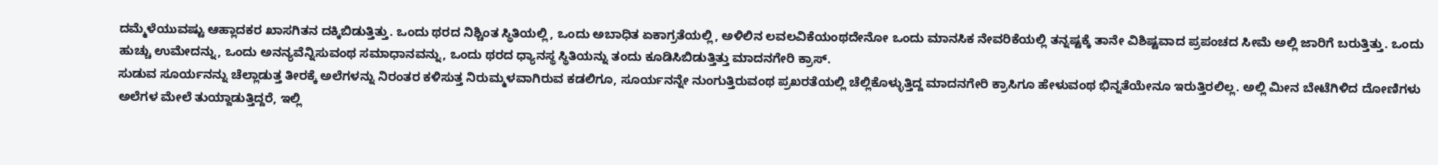ದಮ್ಮೆಳೆಯುವಷ್ಟು ಆಹ್ಲಾದಕರ ಖಾಸಗಿತನ ದಕ್ಕಿಬಿಡುತ್ತಿತ್ತು. ಒಂದು ಥರದ ನಿಶ್ಚಿಂತ ಸ್ಥಿತಿಯಲ್ಲಿ, ಒಂದು ಅಬಾಧಿತ ಏಕಾಗ್ರತೆಯಲ್ಲಿ, ಅಳಿಲಿನ ಲವಲವಿಕೆಯಂಥದೇನೋ ಒಂದು ಮಾನಸಿಕ ನೇವರಿಕೆಯಲ್ಲಿ ತನ್ನಷ್ಟಕ್ಕೆ ತಾನೇ ವಿಶಿಷ್ಟವಾದ ಪ್ರಪಂಚದ ಸೀಮೆ ಅಲ್ಲಿ ಜಾರಿಗೆ ಬರುತ್ತಿತ್ತು. ಒಂದು ಹುಚ್ಚು ಉಮೇದನ್ನು, ಒಂದು ಅನನ್ಯವೆನ್ನಿಸುವಂಥ ಸಮಾಧಾನವನ್ನು, ಒಂದು ಥರದ ಧ್ಯಾನಸ್ಥ ಸ್ಥಿತಿಯನ್ನು ತಂದು ಕೂಡಿಸಿಬಿಡುತ್ತಿತ್ತು ಮಾದನಗೇರಿ ಕ್ರಾಸ್.
ಸುಡುವ ಸೂರ್ಯನನ್ನು ಚೆಲ್ಲಾಡುತ್ತ ತೀರಕ್ಕೆ ಅಲೆಗಳನ್ನು ನಿರಂತರ ಕಳಿಸುತ್ತ ನಿರುಮ್ಮಳವಾಗಿರುವ ಕಡಲಿಗೂ, ಸೂರ್ಯನನ್ನೇ ನುಂಗುತ್ತಿರುವಂಥ ಪ್ರಖರತೆಯಲ್ಲಿ ಚೆಲ್ಲಿಕೊಳ್ಳುತ್ತಿದ್ದ ಮಾದನಗೇರಿ ಕ್ರಾಸಿಗೂ ಹೇಳುವಂಥ ಭಿನ್ನತೆಯೇನೂ ಇರುತ್ತಿರಲಿಲ್ಲ. ಅಲ್ಲಿ ಮೀನ ಬೇಟೆಗಿಳಿದ ದೋಣಿಗಳು ಅಲೆಗಳ ಮೇಲೆ ತುಯ್ದಾಡುತ್ತಿದ್ದರೆ, ಇಲ್ಲಿ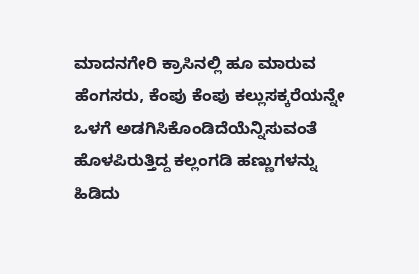ಮಾದನಗೇರಿ ಕ್ರಾಸಿನಲ್ಲಿ ಹೂ ಮಾರುವ ಹೆಂಗಸರು, ಕೆಂಪು ಕೆಂಪು ಕಲ್ಲುಸಕ್ಕರೆಯನ್ನೇ ಒಳಗೆ ಅಡಗಿಸಿಕೊಂಡಿದೆಯೆನ್ನಿಸುವಂತೆ ಹೊಳಪಿರುತ್ತಿದ್ದ ಕಲ್ಲಂಗಡಿ ಹಣ್ಣುಗಳನ್ನು ಹಿಡಿದು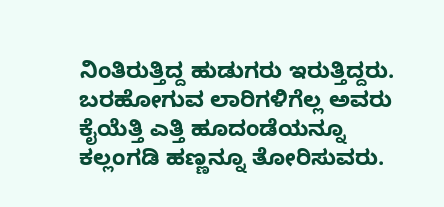ನಿಂತಿರುತ್ತಿದ್ದ ಹುಡುಗರು ಇರುತ್ತಿದ್ದರು. ಬರಹೋಗುವ ಲಾರಿಗಳಿಗೆಲ್ಲ ಅವರು ಕೈಯೆತ್ತಿ ಎತ್ತಿ ಹೂದಂಡೆಯನ್ನೂ ಕಲ್ಲಂಗಡಿ ಹಣ್ಣನ್ನೂ ತೋರಿಸುವರು.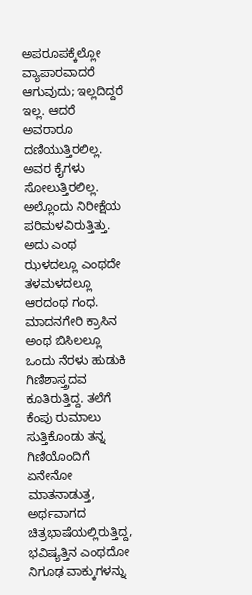ಅಪರೂಪಕ್ಕೆಲ್ಲೋ ವ್ಯಾಪಾರವಾದರೆ ಆಗುವುದು; ಇಲ್ಲದಿದ್ದರೆ ಇಲ್ಲ. ಆದರೆ ಅವರಾರೂ ದಣಿಯುತ್ತಿರಲಿಲ್ಲ. ಅವರ ಕೈಗಳು ಸೋಲುತ್ತಿರಲಿಲ್ಲ. ಅಲ್ಲೊಂದು ನಿರೀಕ್ಷೆಯ ಪರಿಮಳವಿರುತ್ತಿತ್ತು. ಅದು ಎಂಥ ಝಳದಲ್ಲೂ ಎಂಥದೇ ತಳಮಳದಲ್ಲೂ ಆರದಂಥ ಗಂಧ.
ಮಾದನಗೇರಿ ಕ್ರಾಸಿನ ಅಂಥ ಬಿಸಿಲಲ್ಲೂ ಒಂದು ನೆರಳು ಹುಡುಕಿ ಗಿಣಿಶಾಸ್ತ್ರದವ ಕೂತಿರುತ್ತಿದ್ದ. ತಲೆಗೆ ಕೆಂಪು ರುಮಾಲು ಸುತ್ತಿಕೊಂಡು ತನ್ನ ಗಿಣಿಯೊಂದಿಗೆ ಏನೇನೋ ಮಾತನಾಡುತ್ತ, ಅರ್ಥವಾಗದ ಚಿತ್ರಭಾಷೆಯಲ್ಲಿರುತ್ತಿದ್ದ, ಭವಿಷ್ಯತ್ತಿನ ಎಂಥದೋ ನಿಗೂಢ ವಾಕ್ಕುಗಳನ್ನು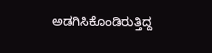ಅಡಗಿಸಿಕೊಂಡಿರುತ್ತಿದ್ದ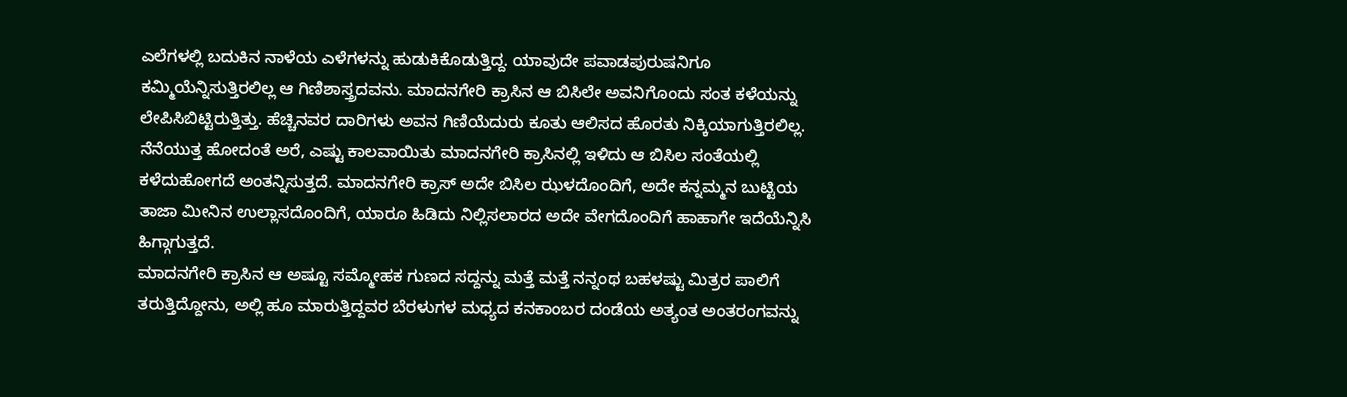ಎಲೆಗಳಲ್ಲಿ ಬದುಕಿನ ನಾಳೆಯ ಎಳೆಗಳನ್ನು ಹುಡುಕಿಕೊಡುತ್ತಿದ್ದ. ಯಾವುದೇ ಪವಾಡಪುರುಷನಿಗೂ ಕಮ್ಮಿಯೆನ್ನಿಸುತ್ತಿರಲಿಲ್ಲ ಆ ಗಿಣಿಶಾಸ್ತ್ರದವನು. ಮಾದನಗೇರಿ ಕ್ರಾಸಿನ ಆ ಬಿಸಿಲೇ ಅವನಿಗೊಂದು ಸಂತ ಕಳೆಯನ್ನು ಲೇಪಿಸಿಬಿಟ್ಟಿರುತ್ತಿತ್ತು. ಹೆಚ್ಚಿನವರ ದಾರಿಗಳು ಅವನ ಗಿಣಿಯೆದುರು ಕೂತು ಆಲಿಸದ ಹೊರತು ನಿಕ್ಕಿಯಾಗುತ್ತಿರಲಿಲ್ಲ.
ನೆನೆಯುತ್ತ ಹೋದಂತೆ ಅರೆ, ಎಷ್ಟು ಕಾಲವಾಯಿತು ಮಾದನಗೇರಿ ಕ್ರಾಸಿನಲ್ಲಿ ಇಳಿದು ಆ ಬಿಸಿಲ ಸಂತೆಯಲ್ಲಿ ಕಳೆದುಹೋಗದೆ ಅಂತನ್ನಿಸುತ್ತದೆ. ಮಾದನಗೇರಿ ಕ್ರಾಸ್ ಅದೇ ಬಿಸಿಲ ಝಳದೊಂದಿಗೆ, ಅದೇ ಕನ್ನಮ್ಮನ ಬುಟ್ಟಿಯ ತಾಜಾ ಮೀನಿನ ಉಲ್ಲಾಸದೊಂದಿಗೆ, ಯಾರೂ ಹಿಡಿದು ನಿಲ್ಲಿಸಲಾರದ ಅದೇ ವೇಗದೊಂದಿಗೆ ಹಾಹಾಗೇ ಇದೆಯೆನ್ನಿಸಿ ಹಿಗ್ಗಾಗುತ್ತದೆ.
ಮಾದನಗೇರಿ ಕ್ರಾಸಿನ ಆ ಅಷ್ಟೂ ಸಮ್ಮೋಹಕ ಗುಣದ ಸದ್ದನ್ನು ಮತ್ತೆ ಮತ್ತೆ ನನ್ನಂಥ ಬಹಳಷ್ಟು ಮಿತ್ರರ ಪಾಲಿಗೆ ತರುತ್ತಿದ್ದೋನು, ಅಲ್ಲಿ ಹೂ ಮಾರುತ್ತಿದ್ದವರ ಬೆರಳುಗಳ ಮಧ್ಯದ ಕನಕಾಂಬರ ದಂಡೆಯ ಅತ್ಯಂತ ಅಂತರಂಗವನ್ನು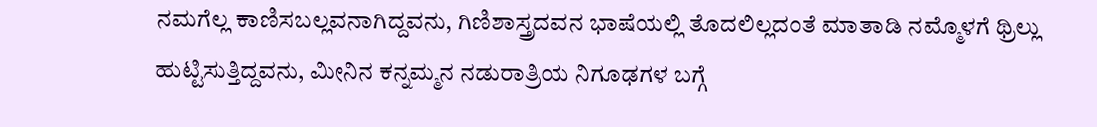ನಮಗೆಲ್ಲ ಕಾಣಿಸಬಲ್ಲವನಾಗಿದ್ದವನು, ಗಿಣಿಶಾಸ್ತ್ರದವನ ಭಾಷೆಯಲ್ಲಿ ತೊದಲಿಲ್ಲದಂತೆ ಮಾತಾಡಿ ನಮ್ಮೊಳಗೆ ಥ್ರಿಲ್ಲು ಹುಟ್ಟಿಸುತ್ತಿದ್ದವನು, ಮೀನಿನ ಕನ್ನಮ್ಮನ ನಡುರಾತ್ರಿಯ ನಿಗೂಢಗಳ ಬಗ್ಗೆ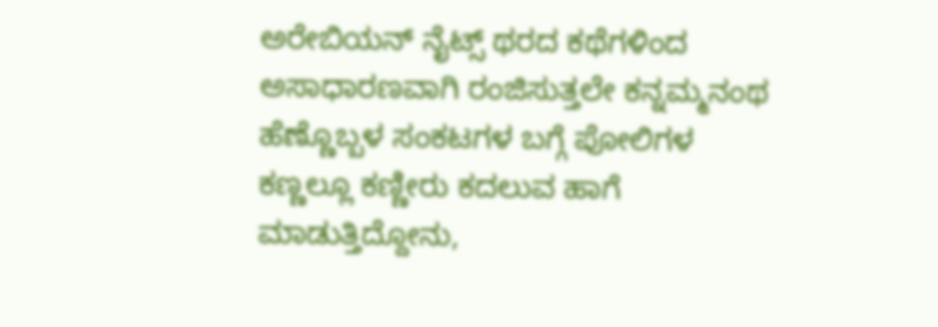ಅರೇಬಿಯನ್ ನೈಟ್ಸ್ ಥರದ ಕಥೆಗಳಿಂದ ಅಸಾಧಾರಣವಾಗಿ ರಂಜಿಸುತ್ತಲೇ ಕನ್ನಮ್ಮನಂಥ ಹೆಣ್ಣೊಬ್ಬಳ ಸಂಕಟಗಳ ಬಗ್ಗೆ ಪೋಲಿಗಳ ಕಣ್ಣಲ್ಲೂ ಕಣ್ಣೀರು ಕದಲುವ ಹಾಗೆ ಮಾಡುತ್ತಿದ್ದೋನು,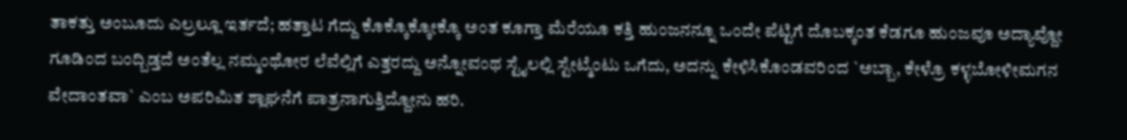ತಾಕತ್ತು ಅಂಬೂದು ಎಲ್ರಲ್ಲೂ ಇರ್ತದೆ; ಹತ್ತಾಟ ಗೆದ್ದು ಕೊಕ್ಕೊಕ್ಕೋಕ್ಕೊ ಅಂತ ಕೂಗ್ತಾ ಮೆರೆಯೂ ಕತ್ತಿ ಹುಂಜನನ್ನೂ ಒಂದೇ ಪೆಟ್ಟಿಗೆ ದೊಬಕ್ಕಂತ ಕೆಡಗೂ ಹುಂಜವೂ ಅದ್ಯಾವ್ದೋ ಗೂಡಿಂದ ಬಂದ್ಬಿಡ್ತದೆ ಅಂತೆಲ್ಲ ನಮ್ಮಂಥೋರ ಲೆವೆಲ್ಲಿಗೆ ಎತ್ತರದ್ದು ಅನ್ನೋವಂಥ ಸ್ಟೈಲಲ್ಲಿ ಸ್ಟೇಟ್ಮೆಂಟು ಒಗೆದು, ಅದನ್ನು ಕೇಳಿಸಿಕೊಂಡವರಿಂದ `ಅಬ್ಬಾ, ಕೇಳ್ರೊ ಕಳ್ಳಬೋಳೀಮಗನ ವೇದಾಂತವಾ` ಎಂಬ ಅಪರಿಮಿತ ಶ್ಲಾಘನೆಗೆ ಪಾತ್ರನಾಗುತ್ತಿದ್ದೋನು ಹರಿ.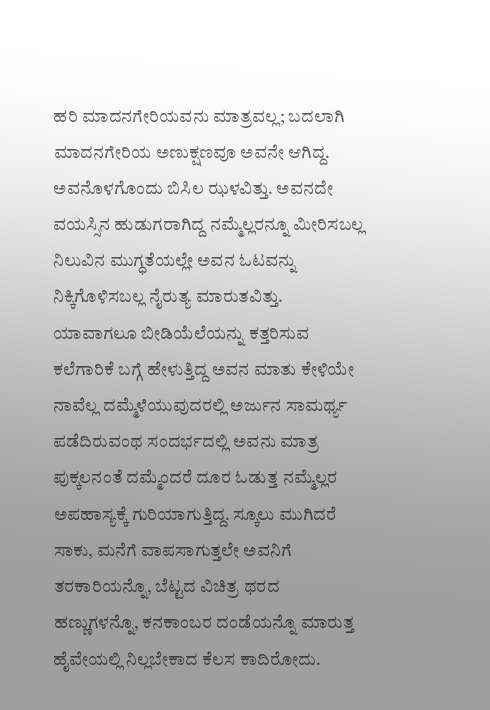ಹರಿ ಮಾದನಗೇರಿಯವನು ಮಾತ್ರವಲ್ಲ; ಬದಲಾಗಿ ಮಾದನಗೇರಿಯ ಅಣುಕ್ಷಣವೂ ಅವನೇ ಆಗಿದ್ದ. ಅವನೊಳಗೊಂದು ಬಿಸಿಲ ಝಳವಿತ್ತು. ಅವನದೇ ವಯಸ್ಸಿನ ಹುಡುಗರಾಗಿದ್ದ ನಮ್ಮೆಲ್ಲರನ್ನೂ ಮೀರಿಸಬಲ್ಲ ನಿಲುವಿನ ಮುಗ್ಧತೆಯಲ್ಲೇ ಅವನ ಓಟವನ್ನು ನಿಕ್ಕಿಗೊಳಿಸಬಲ್ಲ ನೈರುತ್ಯ ಮಾರುತವಿತ್ತು. ಯಾವಾಗಲೂ ಬೀಡಿಯೆಲೆಯನ್ನು ಕತ್ತರಿಸುವ ಕಲೆಗಾರಿಕೆ ಬಗ್ಗೆ ಹೇಳುತ್ತಿದ್ದ ಅವನ ಮಾತು ಕೇಳಿಯೇ ನಾವೆಲ್ಲ ದಮ್ಮೆಳೆಯುವುದರಲ್ಲಿ ಅರ್ಜುನ ಸಾಮರ್ಥ್ಯ ಪಡೆದಿರುವಂಥ ಸಂದರ್ಭದಲ್ಲಿ ಅವನು ಮಾತ್ರ ಪುಕ್ಕಲನಂತೆ ದಮ್ಮೆಂದರೆ ದೂರ ಓಡುತ್ತ ನಮ್ಮೆಲ್ಲರ ಅಪಹಾಸ್ಯಕ್ಕೆ ಗುರಿಯಾಗುತ್ತಿದ್ದ. ಸ್ಕೂಲು ಮುಗಿದರೆ ಸಾಕು, ಮನೆಗೆ ವಾಪಸಾಗುತ್ತಲೇ ಅವನಿಗೆ ತರಕಾರಿಯನ್ನೊ, ಬೆಟ್ಟದ ವಿಚಿತ್ರ ಥರದ ಹಣ್ಣುಗಳನ್ನೊ, ಕನಕಾಂಬರ ದಂಡೆಯನ್ನೊ ಮಾರುತ್ತ ಹೈವೇಯಲ್ಲಿ ನಿಲ್ಲಬೇಕಾದ ಕೆಲಸ ಕಾದಿರೋದು.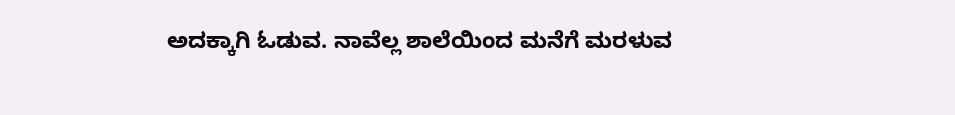ಅದಕ್ಕಾಗಿ ಓಡುವ. ನಾವೆಲ್ಲ ಶಾಲೆಯಿಂದ ಮನೆಗೆ ಮರಳುವ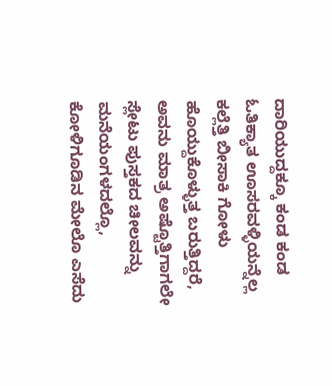ದಾರಿಯುದ್ದಕ್ಕೂ ಕಂಡ ಕಂಡ ಓತಿಕ್ಯಾತ ಊಸರವಳ್ಳಿಯನ್ನೆಲ್ಲ ಕಲ್ಲೆತ್ತಿ ಬೀಸಾಕಿ ಗೋಳು ಹೊಯ್ದುಕೊಳ್ಳುತ್ತ ಬರುತ್ತಿದ್ದರೆ, ಅವನು ಮಾತ್ರ ಅಷ್ಟೊತ್ತಿಗಾಗಲೇ ಸ್ಲೇಟು ಪುಸ್ತಕದ ಚೀಲವನ್ನು ಮನೆಯಂಗಳದಲ್ಲೊ, ಕೋಳಿಗೂಡಿನ ಮೇಲೊ ಎಸೆದು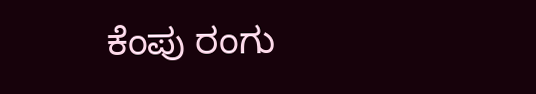ಕೆಂಪು ರಂಗು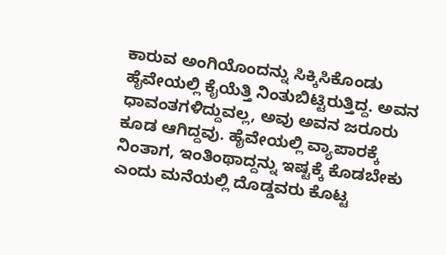ಕಾರುವ ಅಂಗಿಯೊಂದನ್ನು ಸಿಕ್ಕಿಸಿಕೊಂಡು ಹೈವೇಯಲ್ಲಿ ಕೈಯೆತ್ತಿ ನಿಂತುಬಿಟ್ಟಿರುತ್ತಿದ್ದ. ಅವನ ಧಾವಂತಗಳಿದ್ದುವಲ್ಲ, ಅವು ಅವನ ಜರೂರು ಕೂಡ ಆಗಿದ್ದವು. ಹೈವೇಯಲ್ಲಿ ವ್ಯಾಪಾರಕ್ಕೆ ನಿಂತಾಗ, ಇಂತಿಂಥಾದ್ದನ್ನು ಇಷ್ಟಕ್ಕೆ ಕೊಡಬೇಕು ಎಂದು ಮನೆಯಲ್ಲಿ ದೊಡ್ಡವರು ಕೊಟ್ಟ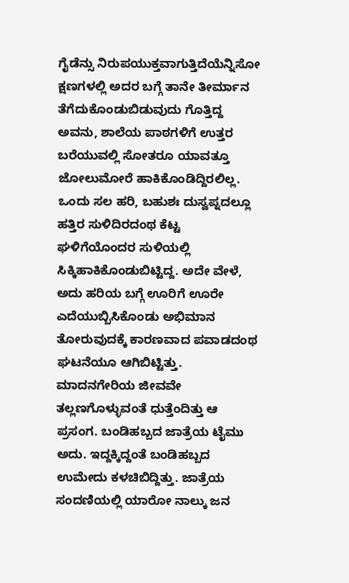ಗೈಡೆನ್ಸು ನಿರುಪಯುಕ್ತವಾಗುತ್ತಿದೆಯೆನ್ನಿಸೋ ಕ್ಷಣಗಳಲ್ಲಿ ಅದರ ಬಗ್ಗೆ ತಾನೇ ತೀರ್ಮಾನ ತೆಗೆದುಕೊಂಡುಬಿಡುವುದು ಗೊತ್ತಿದ್ದ ಅವನು, ಶಾಲೆಯ ಪಾಠಗಳಿಗೆ ಉತ್ತರ ಬರೆಯುವಲ್ಲಿ ಸೋತರೂ ಯಾವತ್ತೂ ಜೋಲುಮೋರೆ ಹಾಕಿಕೊಂಡಿದ್ದಿರಲಿಲ್ಲ.
ಒಂದು ಸಲ ಹರಿ, ಬಹುಶಃ ದುಸ್ವಪ್ನದಲ್ಲೂ ಹತ್ತಿರ ಸುಳಿದಿರದಂಥ ಕೆಟ್ಟ ಘಳಿಗೆಯೊಂದರ ಸುಳಿಯಲ್ಲಿ ಸಿಕ್ಕಿಹಾಕಿಕೊಂಡುಬಿಟ್ಟಿದ್ದ. ಅದೇ ವೇಳೆ, ಅದು ಹರಿಯ ಬಗ್ಗೆ ಊರಿಗೆ ಊರೇ ಎದೆಯುಬ್ಬಿಸಿಕೊಂಡು ಅಭಿಮಾನ ತೋರುವುದಕ್ಕೆ ಕಾರಣವಾದ ಪವಾಡದಂಥ ಘಟನೆಯೂ ಆಗಿಬಿಟ್ಟಿತ್ತು. ಮಾದನಗೇರಿಯ ಜೀವವೇ ತಲ್ಲಣಗೊಳ್ಳುವಂತೆ ಧುತ್ತೆಂದಿತ್ತು ಆ ಪ್ರಸಂಗ. ಬಂಡಿಹಬ್ಬದ ಜಾತ್ರೆಯ ಟೈಮು ಅದು. ಇದ್ದಕ್ಕಿದ್ದಂತೆ ಬಂಡಿಹಬ್ಬದ ಉಮೇದು ಕಳಚಿಬಿದ್ದಿತ್ತು. ಜಾತ್ರೆಯ ಸಂದಣಿಯಲ್ಲಿ ಯಾರೋ ನಾಲ್ಕು ಜನ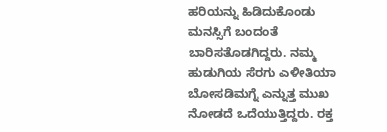ಹರಿಯನ್ನು ಹಿಡಿದುಕೊಂಡು ಮನಸ್ಸಿಗೆ ಬಂದಂತೆ ಬಾರಿಸತೊಡಗಿದ್ದರು. ನಮ್ಮ ಹುಡುಗಿಯ ಸೆರಗು ಎಳೀತಿಯಾ ಬೋಸಡಿಮಗ್ನೆ ಎನ್ನುತ್ತ ಮುಖ ನೋಡದೆ ಒದೆಯುತ್ತಿದ್ದರು. ರಕ್ತ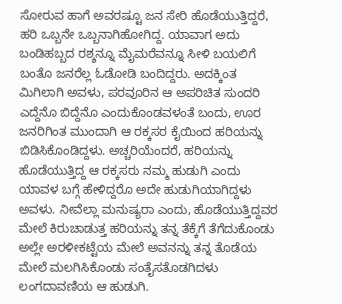ಸೋರುವ ಹಾಗೆ ಅವರಷ್ಟೂ ಜನ ಸೇರಿ ಹೊಡೆಯುತ್ತಿದ್ದರೆ, ಹರಿ ಒಬ್ಬನೇ ಒಬ್ಬನಾಗಿಹೋಗಿದ್ದ. ಯಾವಾಗ ಅದು ಬಂಡಿಹಬ್ಬದ ರಶ್ಶನ್ನೂ ಮೈಮರೆವನ್ನೂ ಸೀಳಿ ಬಯಲಿಗೆ ಬಂತೊ ಜನರೆಲ್ಲ ಓಡೋಡಿ ಬಂದಿದ್ದರು. ಅದಕ್ಕಿಂತ ಮಿಗಿಲಾಗಿ ಅವಳು, ಪರವೂರಿನ ಆ ಅಪರಿಚಿತ ಸುಂದರಿ ಎದ್ದೆನೊ ಬಿದ್ದೆನೊ ಎಂದುಕೊಂಡವಳಂತೆ ಬಂದು, ಊರ ಜನರಿಗಿಂತ ಮುಂದಾಗಿ ಆ ರಕ್ಕಸರ ಕೈಯಿಂದ ಹರಿಯನ್ನು ಬಿಡಿಸಿಕೊಂಡಿದ್ದಳು. ಅಚ್ಚರಿಯೆಂದರೆ, ಹರಿಯನ್ನು ಹೊಡೆಯುತ್ತಿದ್ದ ಆ ರಕ್ಕಸರು ನಮ್ಮ ಹುಡುಗಿ ಎಂದು ಯಾವಳ ಬಗ್ಗೆ ಹೇಳಿದ್ದರೊ ಅದೇ ಹುಡುಗಿಯಾಗಿದ್ದಳು ಅವಳು. ನೀವೆಲ್ಲಾ ಮನುಷ್ಯರಾ ಎಂದು, ಹೊಡೆಯುತ್ತಿದ್ದವರ ಮೇಲೆ ಕಿರುಚಾಡುತ್ತ ಹರಿಯನ್ನು ತನ್ನ ತೆಕ್ಕೆಗೆ ತೆಗೆದುಕೊಂಡು ಅಲ್ಲೇ ಅರಳೀಕಟ್ಟೆಯ ಮೇಲೆ ಅವನನ್ನು ತನ್ನ ತೊಡೆಯ ಮೇಲೆ ಮಲಗಿಸಿಕೊಂಡು ಸಂತೈಸತೊಡಗಿದಳು ಲಂಗದಾವಣಿಯ ಆ ಹುಡುಗಿ.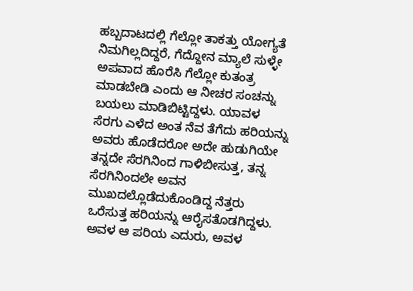ಹಬ್ಬದಾಟದಲ್ಲಿ ಗೆಲ್ಲೋ ತಾಕತ್ತು ಯೋಗ್ಯತೆ ನಿಮಗಿಲ್ಲದಿದ್ದರೆ, ಗೆದ್ದೋನ ಮ್ಯಾಲೆ ಸುಳ್ಳೇ ಅಪವಾದ ಹೊರೆಸಿ ಗೆಲ್ಲೋ ಕುತಂತ್ರ ಮಾಡಬೇಡಿ ಎಂದು ಆ ನೀಚರ ಸಂಚನ್ನು ಬಯಲು ಮಾಡಿಬಿಟ್ಟಿದ್ದಳು. ಯಾವಳ ಸೆರಗು ಎಳೆದ ಅಂತ ನೆವ ತೆಗೆದು ಹರಿಯನ್ನು ಅವರು ಹೊಡೆದರೋ ಅದೇ ಹುಡುಗಿಯೇ ತನ್ನದೇ ಸೆರಗಿನಿಂದ ಗಾಳಿಬೀಸುತ್ತ, ತನ್ನ ಸೆರಗಿನಿಂದಲೇ ಅವನ ಮುಖದಲ್ಲೊಡೆದುಕೊಂಡಿದ್ದ ನೆತ್ತರು ಒರೆಸುತ್ತ ಹರಿಯನ್ನು ಆರೈಸತೊಡಗಿದ್ದಳು. ಅವಳ ಆ ಪರಿಯ ಎದುರು, ಅವಳ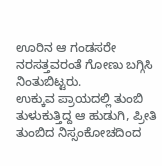ಊರಿನ ಆ ಗಂಡಸರೇ ನರಸತ್ತವರಂತೆ ಗೋಣು ಬಗ್ಗಿಸಿ ನಿಂತುಬಿಟ್ಟರು.
ಉಕ್ಕುವ ಪ್ರಾಯದಲ್ಲಿ ತುಂಬಿ ತುಳುಕುತ್ತಿದ್ದ ಆ ಹುಡುಗಿ, ಪ್ರೀತಿ ತುಂಬಿದ ನಿಸ್ಸಂಕೋಚದಿಂದ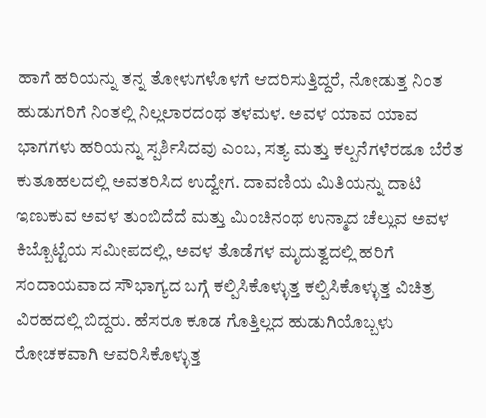ಹಾಗೆ ಹರಿಯನ್ನು ತನ್ನ ತೋಳುಗಳೊಳಗೆ ಆದರಿಸುತ್ತಿದ್ದರೆ, ನೋಡುತ್ತ ನಿಂತ ಹುಡುಗರಿಗೆ ನಿಂತಲ್ಲಿ ನಿಲ್ಲಲಾರದಂಥ ತಳಮಳ. ಅವಳ ಯಾವ ಯಾವ ಭಾಗಗಳು ಹರಿಯನ್ನು ಸ್ಪರ್ಶಿಸಿದವು ಎಂಬ, ಸತ್ಯ ಮತ್ತು ಕಲ್ಪನೆಗಳೆರಡೂ ಬೆರೆತ ಕುತೂಹಲದಲ್ಲಿ ಅವತರಿಸಿದ ಉದ್ವೇಗ. ದಾವಣಿಯ ಮಿತಿಯನ್ನು ದಾಟಿ ಇಣುಕುವ ಅವಳ ತುಂಬಿದೆದೆ ಮತ್ತು ಮಿಂಚಿನಂಥ ಉನ್ಮಾದ ಚೆಲ್ಲುವ ಅವಳ ಕಿಬ್ಬೊಟ್ಟೆಯ ಸಮೀಪದಲ್ಲಿ, ಅವಳ ತೊಡೆಗಳ ಮೃದುತ್ವದಲ್ಲಿ ಹರಿಗೆ ಸಂದಾಯವಾದ ಸೌಭಾಗ್ಯದ ಬಗ್ಗೆ ಕಲ್ಪಿಸಿಕೊಳ್ಳುತ್ತ ಕಲ್ಪಿಸಿಕೊಳ್ಳುತ್ತ ವಿಚಿತ್ರ ವಿರಹದಲ್ಲಿ ಬಿದ್ದರು. ಹೆಸರೂ ಕೂಡ ಗೊತ್ತಿಲ್ಲದ ಹುಡುಗಿಯೊಬ್ಬಳು ರೋಚಕವಾಗಿ ಆವರಿಸಿಕೊಳ್ಳುತ್ತ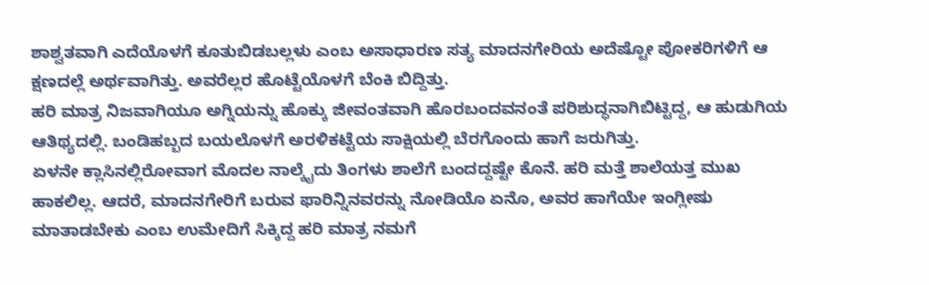ಶಾಶ್ವತವಾಗಿ ಎದೆಯೊಳಗೆ ಕೂತುಬಿಡಬಲ್ಲಳು ಎಂಬ ಅಸಾಧಾರಣ ಸತ್ಯ ಮಾದನಗೇರಿಯ ಅದೆಷ್ಟೋ ಪೋಕರಿಗಳಿಗೆ ಆ ಕ್ಷಣದಲ್ಲೆ ಅರ್ಥವಾಗಿತ್ತು. ಅವರೆಲ್ಲರ ಹೊಟ್ಟೆಯೊಳಗೆ ಬೆಂಕಿ ಬಿದ್ದಿತ್ತು.
ಹರಿ ಮಾತ್ರ ನಿಜವಾಗಿಯೂ ಅಗ್ನಿಯನ್ನು ಹೊಕ್ಕು ಜೀವಂತವಾಗಿ ಹೊರಬಂದವನಂತೆ ಪರಿಶುದ್ಧನಾಗಿಬಿಟ್ಟಿದ್ದ, ಆ ಹುಡುಗಿಯ ಆತಿಥ್ಯದಲ್ಲಿ. ಬಂಡಿಹಬ್ಬದ ಬಯಲೊಳಗೆ ಅರಳಿಕಟ್ಟೆಯ ಸಾಕ್ಷಿಯಲ್ಲಿ ಬೆರಗೊಂದು ಹಾಗೆ ಜರುಗಿತ್ತು.
ಏಳನೇ ಕ್ಲಾಸಿನಲ್ಲಿರೋವಾಗ ಮೊದಲ ನಾಲ್ಕೈದು ತಿಂಗಳು ಶಾಲೆಗೆ ಬಂದದ್ದಷ್ಟೇ ಕೊನೆ. ಹರಿ ಮತ್ತೆ ಶಾಲೆಯತ್ತ ಮುಖ ಹಾಕಲಿಲ್ಲ. ಆದರೆ, ಮಾದನಗೇರಿಗೆ ಬರುವ ಫಾರಿನ್ನಿನವರನ್ನು ನೋಡಿಯೊ ಏನೊ, ಅವರ ಹಾಗೆಯೇ ಇಂಗ್ಲೀಷು ಮಾತಾಡಬೇಕು ಎಂಬ ಉಮೇದಿಗೆ ಸಿಕ್ಕಿದ್ದ ಹರಿ ಮಾತ್ರ ನಮಗೆ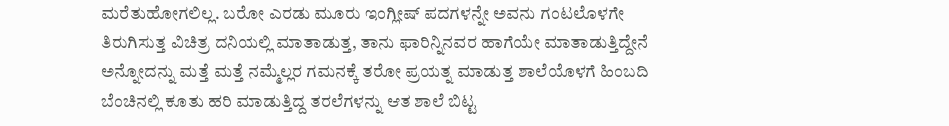ಮರೆತುಹೋಗಲಿಲ್ಲ. ಬರೋ ಎರಡು ಮೂರು ಇಂಗ್ಲೀಷ್ ಪದಗಳನ್ನೇ ಅವನು ಗಂಟಲೊಳಗೇ ತಿರುಗಿಸುತ್ತ ವಿಚಿತ್ರ ದನಿಯಲ್ಲಿ ಮಾತಾಡುತ್ತ, ತಾನು ಫಾರಿನ್ನಿನವರ ಹಾಗೆಯೇ ಮಾತಾಡುತ್ತಿದ್ದೇನೆ ಅನ್ನೋದನ್ನು ಮತ್ತೆ ಮತ್ತೆ ನಮ್ಮೆಲ್ಲರ ಗಮನಕ್ಕೆ ತರೋ ಪ್ರಯತ್ನ ಮಾಡುತ್ತ ಶಾಲೆಯೊಳಗೆ ಹಿಂಬದಿ ಬೆಂಚಿನಲ್ಲಿ ಕೂತು ಹರಿ ಮಾಡುತ್ತಿದ್ದ ತರಲೆಗಳನ್ನು ಆತ ಶಾಲೆ ಬಿಟ್ಟ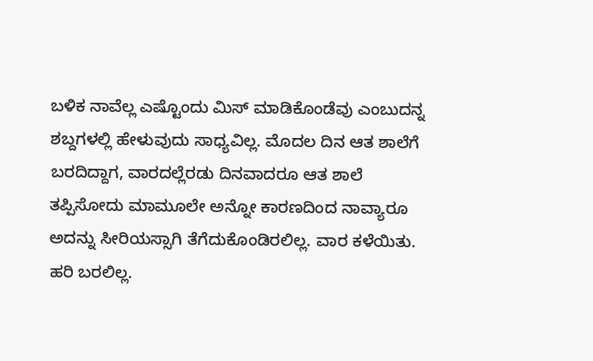ಬಳಿಕ ನಾವೆಲ್ಲ ಎಷ್ಟೊಂದು ಮಿಸ್ ಮಾಡಿಕೊಂಡೆವು ಎಂಬುದನ್ನ ಶಬ್ದಗಳಲ್ಲಿ ಹೇಳುವುದು ಸಾಧ್ಯವಿಲ್ಲ. ಮೊದಲ ದಿನ ಆತ ಶಾಲೆಗೆ ಬರದಿದ್ದಾಗ, ವಾರದಲ್ಲೆರಡು ದಿನವಾದರೂ ಆತ ಶಾಲೆ ತಪ್ಪಿಸೋದು ಮಾಮೂಲೇ ಅನ್ನೋ ಕಾರಣದಿಂದ ನಾವ್ಯಾರೂ ಅದನ್ನು ಸೀರಿಯಸ್ಸಾಗಿ ತೆಗೆದುಕೊಂಡಿರಲಿಲ್ಲ. ವಾರ ಕಳೆಯಿತು. ಹರಿ ಬರಲಿಲ್ಲ.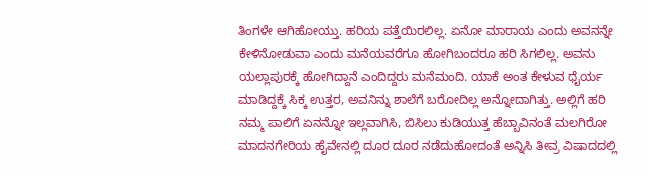ತಿಂಗಳೇ ಆಗಿಹೋಯ್ತು. ಹರಿಯ ಪತ್ತೆಯಿರಲಿಲ್ಲ. ಏನೋ ಮಾರಾಯ ಎಂದು ಅವನನ್ನೇ ಕೇಳಿನೋಡುವಾ ಎಂದು ಮನೆಯವರೆಗೂ ಹೋಗಿಬಂದರೂ ಹರಿ ಸಿಗಲಿಲ್ಲ. ಅವನು ಯಲ್ಲಾಪುರಕ್ಕೆ ಹೋಗಿದ್ದಾನೆ ಎಂದಿದ್ದರು ಮನೆಮಂದಿ. ಯಾಕೆ ಅಂತ ಕೇಳುವ ಧೈರ್ಯ ಮಾಡಿದ್ದಕ್ಕೆ ಸಿಕ್ಕ ಉತ್ತರ, ಅವನಿನ್ನು ಶಾಲೆಗೆ ಬರೋದಿಲ್ಲ ಅನ್ನೋದಾಗಿತ್ತು. ಅಲ್ಲಿಗೆ ಹರಿ ನಮ್ಮ ಪಾಲಿಗೆ ಏನನ್ನೋ ಇಲ್ಲವಾಗಿಸಿ, ಬಿಸಿಲು ಕುಡಿಯುತ್ತ ಹೆಬ್ಬಾವಿನಂತೆ ಮಲಗಿರೋ ಮಾದನಗೇರಿಯ ಹೈವೇನಲ್ಲಿ ದೂರ ದೂರ ನಡೆದುಹೋದಂತೆ ಅನ್ನಿಸಿ ತೀವ್ರ ವಿಷಾದದಲ್ಲಿ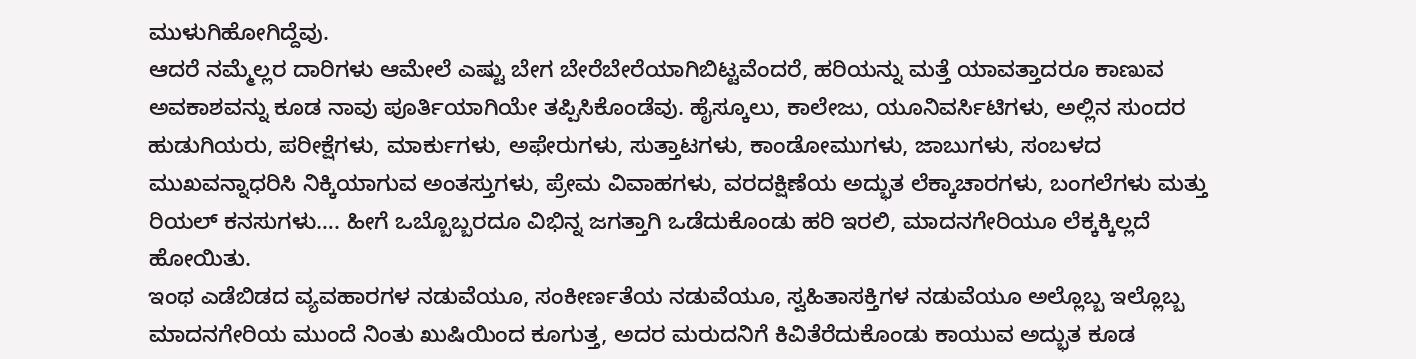ಮುಳುಗಿಹೋಗಿದ್ದೆವು.
ಆದರೆ ನಮ್ಮೆಲ್ಲರ ದಾರಿಗಳು ಆಮೇಲೆ ಎಷ್ಟು ಬೇಗ ಬೇರೆಬೇರೆಯಾಗಿಬಿಟ್ಟವೆಂದರೆ, ಹರಿಯನ್ನು ಮತ್ತೆ ಯಾವತ್ತಾದರೂ ಕಾಣುವ ಅವಕಾಶವನ್ನು ಕೂಡ ನಾವು ಪೂರ್ತಿಯಾಗಿಯೇ ತಪ್ಪಿಸಿಕೊಂಡೆವು. ಹೈಸ್ಕೂಲು, ಕಾಲೇಜು, ಯೂನಿವರ್ಸಿಟಿಗಳು, ಅಲ್ಲಿನ ಸುಂದರ ಹುಡುಗಿಯರು, ಪರೀಕ್ಷೆಗಳು, ಮಾರ್ಕುಗಳು, ಅಫೇರುಗಳು, ಸುತ್ತಾಟಗಳು, ಕಾಂಡೋಮುಗಳು, ಜಾಬುಗಳು, ಸಂಬಳದ ಮುಖವನ್ನಾಧರಿಸಿ ನಿಕ್ಕಿಯಾಗುವ ಅಂತಸ್ತುಗಳು, ಪ್ರೇಮ ವಿವಾಹಗಳು, ವರದಕ್ಷಿಣೆಯ ಅದ್ಭುತ ಲೆಕ್ಕಾಚಾರಗಳು, ಬಂಗಲೆಗಳು ಮತ್ತು ರಿಯಲ್ ಕನಸುಗಳು…. ಹೀಗೆ ಒಬ್ಬೊಬ್ಬರದೂ ವಿಭಿನ್ನ ಜಗತ್ತಾಗಿ ಒಡೆದುಕೊಂಡು ಹರಿ ಇರಲಿ, ಮಾದನಗೇರಿಯೂ ಲೆಕ್ಕಕ್ಕಿಲ್ಲದೆ ಹೋಯಿತು.
ಇಂಥ ಎಡೆಬಿಡದ ವ್ಯವಹಾರಗಳ ನಡುವೆಯೂ, ಸಂಕೀರ್ಣತೆಯ ನಡುವೆಯೂ, ಸ್ವಹಿತಾಸಕ್ತಿಗಳ ನಡುವೆಯೂ ಅಲ್ಲೊಬ್ಬ ಇಲ್ಲೊಬ್ಬ ಮಾದನಗೇರಿಯ ಮುಂದೆ ನಿಂತು ಖುಷಿಯಿಂದ ಕೂಗುತ್ತ, ಅದರ ಮರುದನಿಗೆ ಕಿವಿತೆರೆದುಕೊಂಡು ಕಾಯುವ ಅದ್ಭುತ ಕೂಡ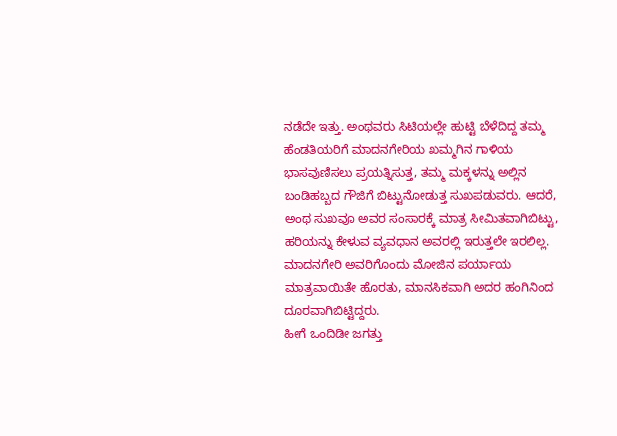ನಡೆದೇ ಇತ್ತು. ಅಂಥವರು ಸಿಟಿಯಲ್ಲೇ ಹುಟ್ಟಿ ಬೆಳೆದಿದ್ದ ತಮ್ಮ ಹೆಂಡತಿಯರಿಗೆ ಮಾದನಗೇರಿಯ ಖಮ್ಮಗಿನ ಗಾಳಿಯ ಭಾಸವುಣಿಸಲು ಪ್ರಯತ್ನಿಸುತ್ತ, ತಮ್ಮ ಮಕ್ಕಳನ್ನು ಅಲ್ಲಿನ ಬಂಡಿಹಬ್ಬದ ಗೌಜಿಗೆ ಬಿಟ್ಟುನೋಡುತ್ತ ಸುಖಪಡುವರು. ಆದರೆ, ಅಂಥ ಸುಖವೂ ಅವರ ಸಂಸಾರಕ್ಕೆ ಮಾತ್ರ ಸೀಮಿತವಾಗಿಬಿಟ್ಟು, ಹರಿಯನ್ನು ಕೇಳುವ ವ್ಯವಧಾನ ಅವರಲ್ಲಿ ಇರುತ್ತಲೇ ಇರಲಿಲ್ಲ. ಮಾದನಗೇರಿ ಅವರಿಗೊಂದು ಮೋಜಿನ ಪರ್ಯಾಯ ಮಾತ್ರವಾಯಿತೇ ಹೊರತು, ಮಾನಸಿಕವಾಗಿ ಅದರ ಹಂಗಿನಿಂದ ದೂರವಾಗಿಬಿಟ್ಟಿದ್ದರು.
ಹೀಗೆ ಒಂದಿಡೀ ಜಗತ್ತು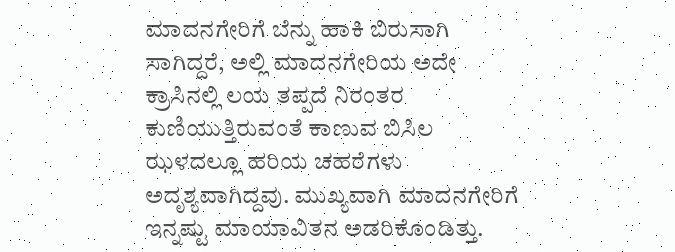ಮಾದನಗೇರಿಗೆ ಬೆನ್ನು ಹಾಕಿ ಬಿರುಸಾಗಿ ಸಾಗಿದ್ದರೆ, ಅಲ್ಲಿ ಮಾದನಗೇರಿಯ ಅದೇ ಕ್ರಾಸಿನಲ್ಲಿ ಲಯ ತಪ್ಪದೆ ನಿರಂತರ ಕುಣಿಯುತ್ತಿರುವಂತೆ ಕಾಣುವ ಬಿಸಿಲ ಝಳದಲ್ಲೂ ಹರಿಯ ಚಹರೆಗಳು ಅದೃಶ್ಯವಾಗಿದ್ದವು. ಮುಖ್ಯವಾಗಿ ಮಾದನಗೇರಿಗೆ ಇನ್ನಷ್ಟು ಮಾಯಾವಿತನ ಅಡರಿಕೊಂಡಿತ್ತು.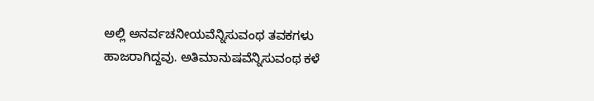ಅಲ್ಲಿ ಅನರ್ವಚನೀಯವೆನ್ನಿಸುವಂಥ ತವಕಗಳು ಹಾಜರಾಗಿದ್ದವು. ಅತಿಮಾನುಷವೆನ್ನಿಸುವಂಥ ಕಳೆ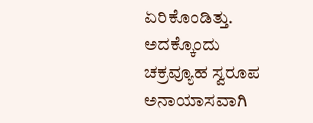ಏರಿಕೊಂಡಿತ್ತು. ಅದಕ್ಕೊಂದು ಚಕ್ರವ್ಯೂಹ ಸ್ವರೂಪ ಅನಾಯಾಸವಾಗಿ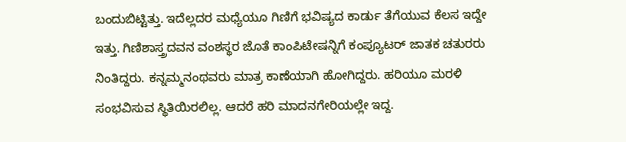ಬಂದುಬಿಟ್ಟಿತ್ತು. ಇದೆಲ್ಲದರ ಮಧ್ಯೆಯೂ ಗಿಣಿಗೆ ಭವಿಷ್ಯದ ಕಾರ್ಡು ತೆಗೆಯುವ ಕೆಲಸ ಇದ್ದೇ ಇತ್ತು. ಗಿಣಿಶಾಸ್ತ್ರದವನ ವಂಶಸ್ಥರ ಜೊತೆ ಕಾಂಪಿಟೇಷನ್ನಿಗೆ ಕಂಪ್ಯೂಟರ್ ಜಾತಕ ಚತುರರು ನಿಂತಿದ್ದರು. ಕನ್ನಮ್ಮನಂಥವರು ಮಾತ್ರ ಕಾಣೆಯಾಗಿ ಹೋಗಿದ್ದರು. ಹರಿಯೂ ಮರಳಿ ಸಂಭವಿಸುವ ಸ್ಥಿತಿಯಿರಲಿಲ್ಲ. ಆದರೆ ಹರಿ ಮಾದನಗೇರಿಯಲ್ಲೇ ಇದ್ದ.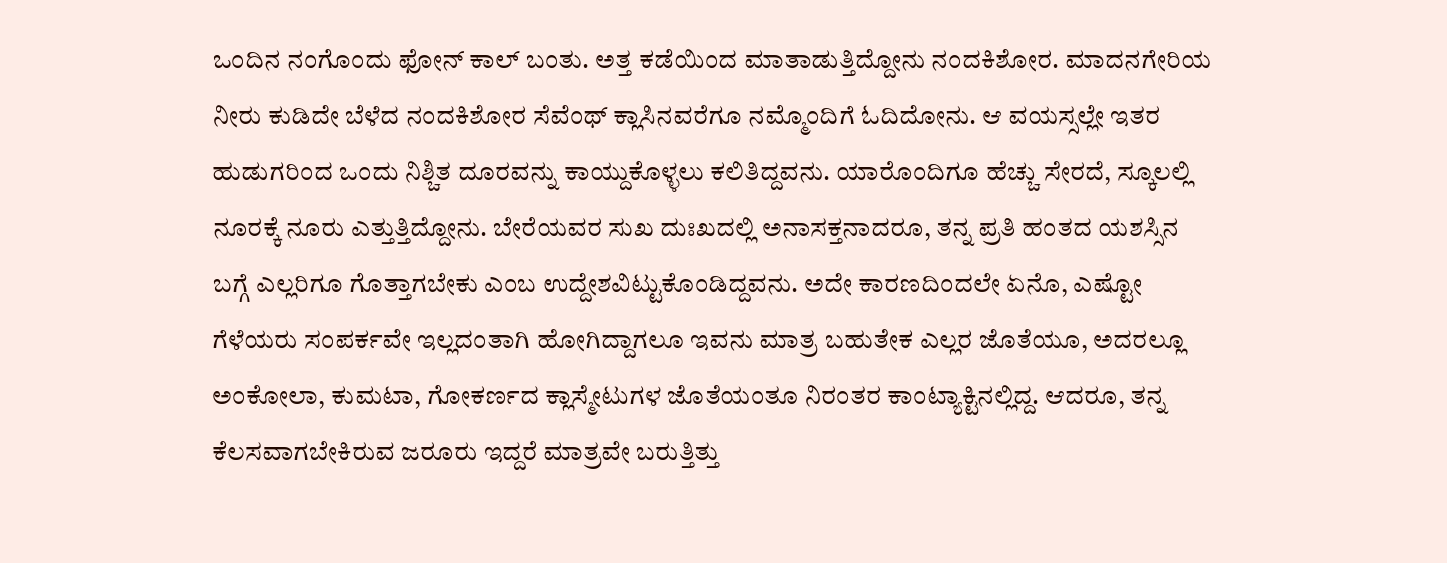ಒಂದಿನ ನಂಗೊಂದು ಫೋನ್ ಕಾಲ್ ಬಂತು. ಅತ್ತ ಕಡೆಯಿಂದ ಮಾತಾಡುತ್ತಿದ್ದೋನು ನಂದಕಿಶೋರ. ಮಾದನಗೇರಿಯ ನೀರು ಕುಡಿದೇ ಬೆಳೆದ ನಂದಕಿಶೋರ ಸೆವೆಂಥ್ ಕ್ಲಾಸಿನವರೆಗೂ ನಮ್ಮೊಂದಿಗೆ ಓದಿದೋನು. ಆ ವಯಸ್ಸಲ್ಲೇ ಇತರ ಹುಡುಗರಿಂದ ಒಂದು ನಿಶ್ಚಿತ ದೂರವನ್ನು ಕಾಯ್ದುಕೊಳ್ಳಲು ಕಲಿತಿದ್ದವನು. ಯಾರೊಂದಿಗೂ ಹೆಚ್ಚು ಸೇರದೆ, ಸ್ಕೂಲಲ್ಲಿ ನೂರಕ್ಕೆ ನೂರು ಎತ್ತುತ್ತಿದ್ದೋನು. ಬೇರೆಯವರ ಸುಖ ದುಃಖದಲ್ಲಿ ಅನಾಸಕ್ತನಾದರೂ, ತನ್ನ ಪ್ರತಿ ಹಂತದ ಯಶಸ್ಸಿನ ಬಗ್ಗೆ ಎಲ್ಲರಿಗೂ ಗೊತ್ತಾಗಬೇಕು ಎಂಬ ಉದ್ದೇಶವಿಟ್ಟುಕೊಂಡಿದ್ದವನು. ಅದೇ ಕಾರಣದಿಂದಲೇ ಏನೊ, ಎಷ್ಟೋ ಗೆಳೆಯರು ಸಂಪರ್ಕವೇ ಇಲ್ಲದಂತಾಗಿ ಹೋಗಿದ್ದಾಗಲೂ ಇವನು ಮಾತ್ರ ಬಹುತೇಕ ಎಲ್ಲರ ಜೊತೆಯೂ, ಅದರಲ್ಲೂ ಅಂಕೋಲಾ, ಕುಮಟಾ, ಗೋಕರ್ಣದ ಕ್ಲಾಸ್ಮೇಟುಗಳ ಜೊತೆಯಂತೂ ನಿರಂತರ ಕಾಂಟ್ಯಾಕ್ಟಿನಲ್ಲಿದ್ದ. ಆದರೂ, ತನ್ನ ಕೆಲಸವಾಗಬೇಕಿರುವ ಜರೂರು ಇದ್ದರೆ ಮಾತ್ರವೇ ಬರುತ್ತಿತ್ತು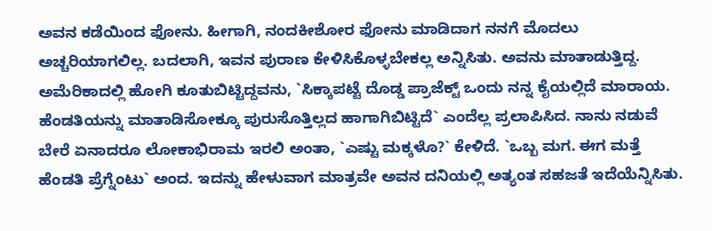ಅವನ ಕಡೆಯಿಂದ ಫೋನು. ಹೀಗಾಗಿ, ನಂದಕೀಶೋರ ಫೋನು ಮಾಡಿದಾಗ ನನಗೆ ಮೊದಲು ಅಚ್ಚರಿಯಾಗಲಿಲ್ಲ. ಬದಲಾಗಿ, ಇವನ ಪುರಾಣ ಕೇಳಿಸಿಕೊಳ್ಳಬೇಕಲ್ಲ ಅನ್ನಿಸಿತು. ಅವನು ಮಾತಾಡುತ್ತಿದ್ದ. ಅಮೆರಿಕಾದಲ್ಲಿ ಹೋಗಿ ಕೂತುಬಿಟ್ಟಿದ್ದವನು, `ಸಿಕ್ಕಾಪಟ್ಟೆ ದೊಡ್ಡ ಪ್ರಾಜೆಕ್ಟ್ ಒಂದು ನನ್ನ ಕೈಯಲ್ಲಿದೆ ಮಾರಾಯ. ಹೆಂಡತಿಯನ್ನು ಮಾತಾಡಿಸೋಕ್ಕೂ ಪುರುಸೊತ್ತಿಲ್ಲದ ಹಾಗಾಗಿಬಿಟ್ಟಿದೆ` ಎಂದೆಲ್ಲ ಪ್ರಲಾಪಿಸಿದ. ನಾನು ನಡುವೆ ಬೇರೆ ಏನಾದರೂ ಲೋಕಾಭಿರಾಮ ಇರಲಿ ಅಂತಾ, `ಎಷ್ಟು ಮಕ್ಕಳೊ?` ಕೇಳಿದೆ. `ಒಬ್ಬ ಮಗ. ಈಗ ಮತ್ತೆ ಹೆಂಡತಿ ಪ್ರೆಗ್ನೆಂಟು` ಅಂದ. ಇದನ್ನು ಹೇಳುವಾಗ ಮಾತ್ರವೇ ಅವನ ದನಿಯಲ್ಲಿ ಅತ್ಯಂತ ಸಹಜತೆ ಇದೆಯೆನ್ನಿಸಿತು.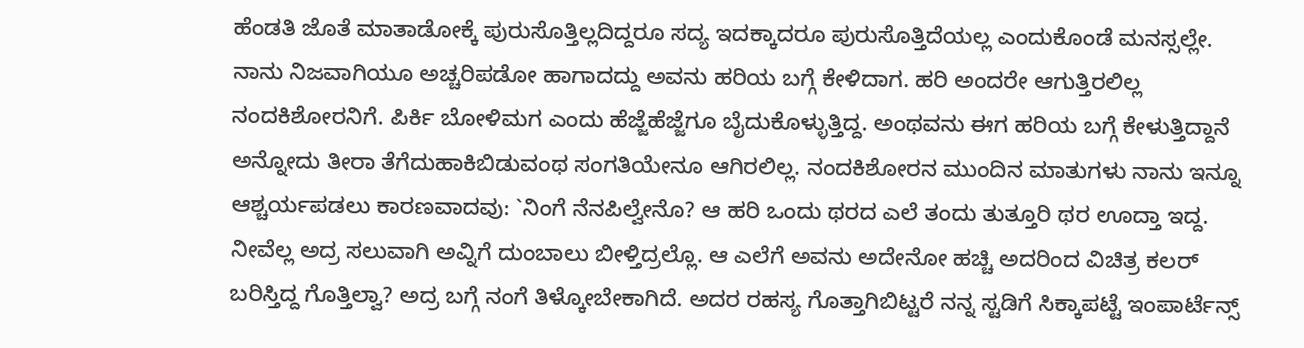ಹೆಂಡತಿ ಜೊತೆ ಮಾತಾಡೋಕ್ಕೆ ಪುರುಸೊತ್ತಿಲ್ಲದಿದ್ದರೂ ಸದ್ಯ ಇದಕ್ಕಾದರೂ ಪುರುಸೊತ್ತಿದೆಯಲ್ಲ ಎಂದುಕೊಂಡೆ ಮನಸ್ಸಲ್ಲೇ.
ನಾನು ನಿಜವಾಗಿಯೂ ಅಚ್ಚರಿಪಡೋ ಹಾಗಾದದ್ದು ಅವನು ಹರಿಯ ಬಗ್ಗೆ ಕೇಳಿದಾಗ. ಹರಿ ಅಂದರೇ ಆಗುತ್ತಿರಲಿಲ್ಲ ನಂದಕಿಶೋರನಿಗೆ. ಪಿರ್ಕಿ ಬೋಳಿಮಗ ಎಂದು ಹೆಜ್ಜೆಹೆಜ್ಜೆಗೂ ಬೈದುಕೊಳ್ಳುತ್ತಿದ್ದ. ಅಂಥವನು ಈಗ ಹರಿಯ ಬಗ್ಗೆ ಕೇಳುತ್ತಿದ್ದಾನೆ ಅನ್ನೋದು ತೀರಾ ತೆಗೆದುಹಾಕಿಬಿಡುವಂಥ ಸಂಗತಿಯೇನೂ ಆಗಿರಲಿಲ್ಲ. ನಂದಕಿಶೋರನ ಮುಂದಿನ ಮಾತುಗಳು ನಾನು ಇನ್ನೂ ಆಶ್ಚರ್ಯಪಡಲು ಕಾರಣವಾದವು: `ನಿಂಗೆ ನೆನಪಿಲ್ವೇನೊ? ಆ ಹರಿ ಒಂದು ಥರದ ಎಲೆ ತಂದು ತುತ್ತೂರಿ ಥರ ಊದ್ತಾ ಇದ್ದ. ನೀವೆಲ್ಲ ಅದ್ರ ಸಲುವಾಗಿ ಅವ್ನಿಗೆ ದುಂಬಾಲು ಬೀಳ್ತಿದ್ರಲ್ಲೊ. ಆ ಎಲೆಗೆ ಅವನು ಅದೇನೋ ಹಚ್ಚಿ ಅದರಿಂದ ವಿಚಿತ್ರ ಕಲರ್ ಬರಿಸ್ತಿದ್ದ ಗೊತ್ತಿಲ್ವಾ? ಅದ್ರ ಬಗ್ಗೆ ನಂಗೆ ತಿಳ್ಕೋಬೇಕಾಗಿದೆ. ಅದರ ರಹಸ್ಯ ಗೊತ್ತಾಗಿಬಿಟ್ಟರೆ ನನ್ನ ಸ್ಟಡಿಗೆ ಸಿಕ್ಕಾಪಟ್ಟೆ ಇಂಪಾರ್ಟೆನ್ಸ್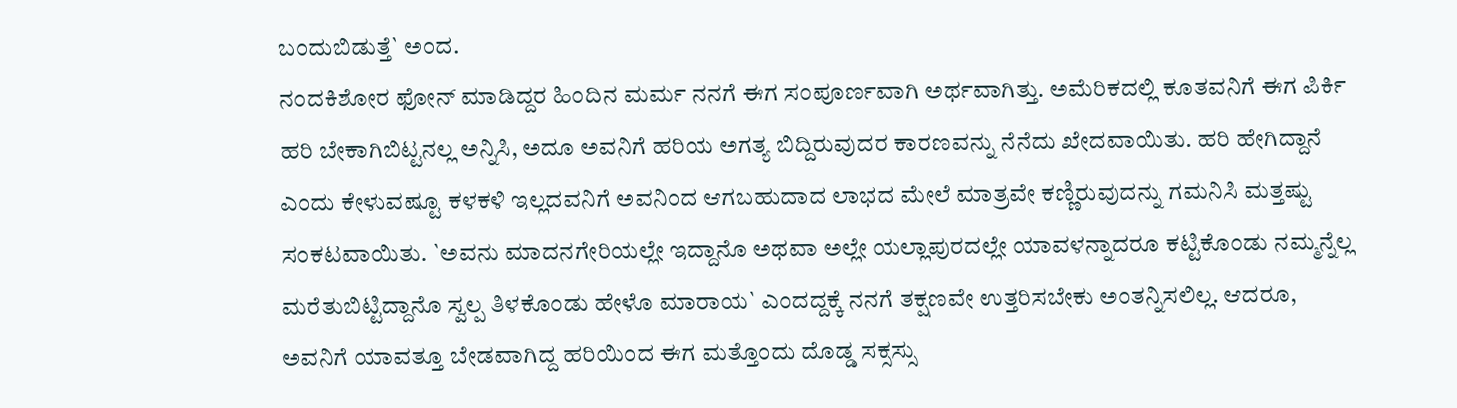ಬಂದುಬಿಡುತ್ತೆ` ಅಂದ.
ನಂದಕಿಶೋರ ಫೋನ್ ಮಾಡಿದ್ದರ ಹಿಂದಿನ ಮರ್ಮ ನನಗೆ ಈಗ ಸಂಪೂರ್ಣವಾಗಿ ಅರ್ಥವಾಗಿತ್ತು. ಅಮೆರಿಕದಲ್ಲಿ ಕೂತವನಿಗೆ ಈಗ ಪಿರ್ಕಿ ಹರಿ ಬೇಕಾಗಿಬಿಟ್ಟನಲ್ಲ ಅನ್ನಿಸಿ, ಅದೂ ಅವನಿಗೆ ಹರಿಯ ಅಗತ್ಯ ಬಿದ್ದಿರುವುದರ ಕಾರಣವನ್ನು ನೆನೆದು ಖೇದವಾಯಿತು. ಹರಿ ಹೇಗಿದ್ದಾನೆ ಎಂದು ಕೇಳುವಷ್ಟೂ ಕಳಕಳಿ ಇಲ್ಲದವನಿಗೆ ಅವನಿಂದ ಆಗಬಹುದಾದ ಲಾಭದ ಮೇಲೆ ಮಾತ್ರವೇ ಕಣ್ಣಿರುವುದನ್ನು ಗಮನಿಸಿ ಮತ್ತಷ್ಟು ಸಂಕಟವಾಯಿತು. `ಅವನು ಮಾದನಗೇರಿಯಲ್ಲೇ ಇದ್ದಾನೊ ಅಥವಾ ಅಲ್ಲೇ ಯಲ್ಲಾಪುರದಲ್ಲೇ ಯಾವಳನ್ನಾದರೂ ಕಟ್ಟಿಕೊಂಡು ನಮ್ಮನ್ನೆಲ್ಲ ಮರೆತುಬಿಟ್ಟಿದ್ದಾನೊ ಸ್ವಲ್ಪ ತಿಳಕೊಂಡು ಹೇಳೊ ಮಾರಾಯ` ಎಂದದ್ದಕ್ಕೆ ನನಗೆ ತಕ್ಷಣವೇ ಉತ್ತರಿಸಬೇಕು ಅಂತನ್ನಿಸಲಿಲ್ಲ. ಆದರೂ, ಅವನಿಗೆ ಯಾವತ್ತೂ ಬೇಡವಾಗಿದ್ದ ಹರಿಯಿಂದ ಈಗ ಮತ್ತೊಂದು ದೊಡ್ಡ ಸಕ್ಸಸ್ಸು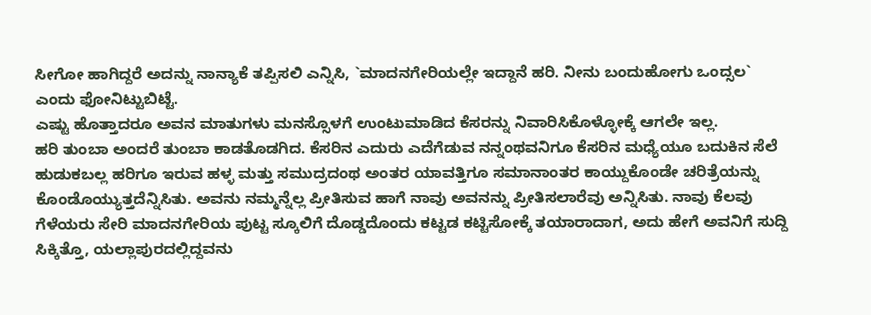ಸೀಗೋ ಹಾಗಿದ್ದರೆ ಅದನ್ನು ನಾನ್ಯಾಕೆ ತಪ್ಪಿಸಲಿ ಎನ್ನಿಸಿ, `ಮಾದನಗೇರಿಯಲ್ಲೇ ಇದ್ದಾನೆ ಹರಿ. ನೀನು ಬಂದುಹೋಗು ಒಂದ್ಸಲ` ಎಂದು ಫೋನಿಟ್ಟುಬಿಟ್ಟೆ.
ಎಷ್ಟು ಹೊತ್ತಾದರೂ ಅವನ ಮಾತುಗಳು ಮನಸ್ಸೊಳಗೆ ಉಂಟುಮಾಡಿದ ಕೆಸರನ್ನು ನಿವಾರಿಸಿಕೊಳ್ಳೋಕ್ಕೆ ಆಗಲೇ ಇಲ್ಲ.
ಹರಿ ತುಂಬಾ ಅಂದರೆ ತುಂಬಾ ಕಾಡತೊಡಗಿದ. ಕೆಸರಿನ ಎದುರು ಎದೆಗೆಡುವ ನನ್ನಂಥವನಿಗೂ ಕೆಸರಿನ ಮಧ್ಯೆಯೂ ಬದುಕಿನ ಸೆಲೆ ಹುಡುಕಬಲ್ಲ ಹರಿಗೂ ಇರುವ ಹಳ್ಳ ಮತ್ತು ಸಮುದ್ರದಂಥ ಅಂತರ ಯಾವತ್ತಿಗೂ ಸಮಾನಾಂತರ ಕಾಯ್ದುಕೊಂಡೇ ಚರಿತ್ರೆಯನ್ನು ಕೊಂಡೊಯ್ಯುತ್ತದೆನ್ನಿಸಿತು. ಅವನು ನಮ್ಮನ್ನೆಲ್ಲ ಪ್ರೀತಿಸುವ ಹಾಗೆ ನಾವು ಅವನನ್ನು ಪ್ರೀತಿಸಲಾರೆವು ಅನ್ನಿಸಿತು. ನಾವು ಕೆಲವು ಗೆಳೆಯರು ಸೇರಿ ಮಾದನಗೇರಿಯ ಪುಟ್ಟ ಸ್ಕೂಲಿಗೆ ದೊಡ್ಡದೊಂದು ಕಟ್ಟಡ ಕಟ್ಟಿಸೋಕ್ಕೆ ತಯಾರಾದಾಗ, ಅದು ಹೇಗೆ ಅವನಿಗೆ ಸುದ್ದಿ ಸಿಕ್ಕಿತ್ತೊ, ಯಲ್ಲಾಪುರದಲ್ಲಿದ್ದವನು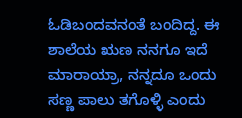ಓಡಿಬಂದವನಂತೆ ಬಂದಿದ್ದ. ಈ ಶಾಲೆಯ ಋಣ ನನಗೂ ಇದೆ ಮಾರಾಯ್ರಾ, ನನ್ನದೂ ಒಂದು ಸಣ್ಣ ಪಾಲು ತಗೊಳ್ಳಿ ಎಂದು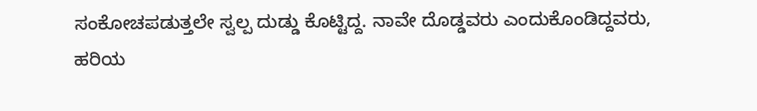ಸಂಕೋಚಪಡುತ್ತಲೇ ಸ್ವಲ್ಪ ದುಡ್ಡು ಕೊಟ್ಟಿದ್ದ. ನಾವೇ ದೊಡ್ಡವರು ಎಂದುಕೊಂಡಿದ್ದವರು, ಹರಿಯ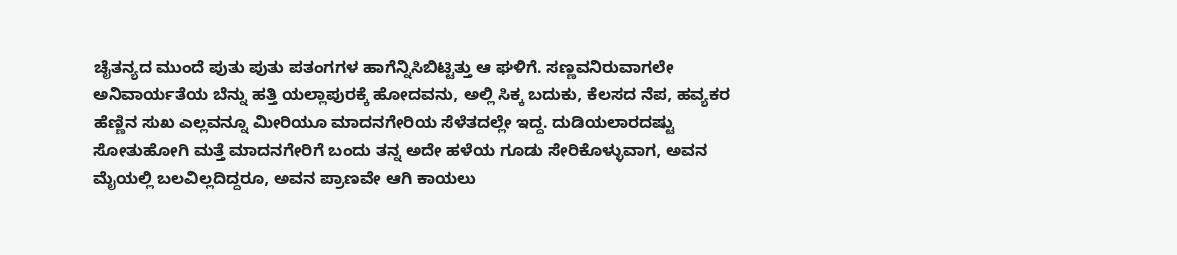ಚೈತನ್ಯದ ಮುಂದೆ ಪುತು ಪುತು ಪತಂಗಗಳ ಹಾಗೆನ್ನಿಸಿಬಿಟ್ಟಿತ್ತು ಆ ಘಳಿಗೆ. ಸಣ್ಣವನಿರುವಾಗಲೇ ಅನಿವಾರ್ಯತೆಯ ಬೆನ್ನು ಹತ್ತಿ ಯಲ್ಲಾಪುರಕ್ಕೆ ಹೋದವನು, ಅಲ್ಲಿ ಸಿಕ್ಕ ಬದುಕು, ಕೆಲಸದ ನೆಪ, ಹವ್ಯಕರ ಹೆಣ್ಣಿನ ಸುಖ ಎಲ್ಲವನ್ನೂ ಮೀರಿಯೂ ಮಾದನಗೇರಿಯ ಸೆಳೆತದಲ್ಲೇ ಇದ್ದ. ದುಡಿಯಲಾರದಷ್ಟು ಸೋತುಹೋಗಿ ಮತ್ತೆ ಮಾದನಗೇರಿಗೆ ಬಂದು ತನ್ನ ಅದೇ ಹಳೆಯ ಗೂಡು ಸೇರಿಕೊಳ್ಳುವಾಗ, ಅವನ ಮೈಯಲ್ಲಿ ಬಲವಿಲ್ಲದಿದ್ದರೂ, ಅವನ ಪ್ರಾಣವೇ ಆಗಿ ಕಾಯಲು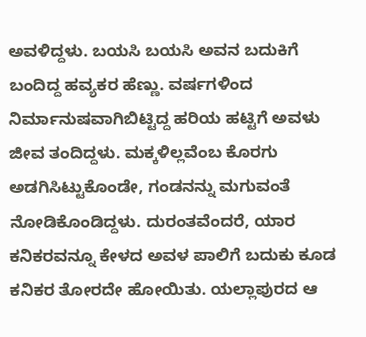ಅವಳಿದ್ದಳು. ಬಯಸಿ ಬಯಸಿ ಅವನ ಬದುಕಿಗೆ ಬಂದಿದ್ದ ಹವ್ಯಕರ ಹೆಣ್ಣು. ವರ್ಷಗಳಿಂದ ನಿರ್ಮಾನುಷವಾಗಿಬಿಟ್ಟಿದ್ದ ಹರಿಯ ಹಟ್ಟಿಗೆ ಅವಳು ಜೀವ ತಂದಿದ್ದಳು. ಮಕ್ಕಳಿಲ್ಲವೆಂಬ ಕೊರಗು ಅಡಗಿಸಿಟ್ಟುಕೊಂಡೇ, ಗಂಡನನ್ನು ಮಗುವಂತೆ ನೋಡಿಕೊಂಡಿದ್ದಳು. ದುರಂತವೆಂದರೆ, ಯಾರ ಕನಿಕರವನ್ನೂ ಕೇಳದ ಅವಳ ಪಾಲಿಗೆ ಬದುಕು ಕೂಡ ಕನಿಕರ ತೋರದೇ ಹೋಯಿತು. ಯಲ್ಲಾಪುರದ ಆ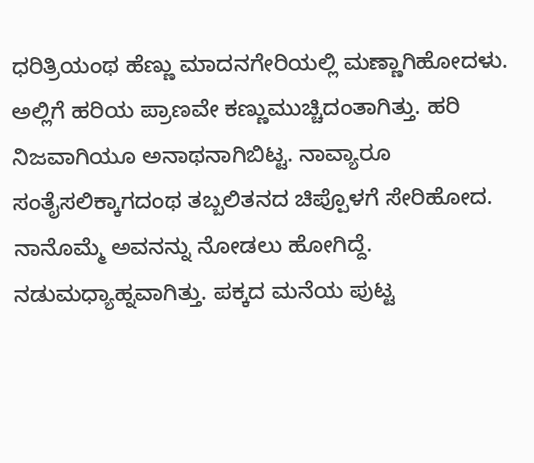ಧರಿತ್ರಿಯಂಥ ಹೆಣ್ಣು ಮಾದನಗೇರಿಯಲ್ಲಿ ಮಣ್ಣಾಗಿಹೋದಳು. ಅಲ್ಲಿಗೆ ಹರಿಯ ಪ್ರಾಣವೇ ಕಣ್ಣುಮುಚ್ಚಿದಂತಾಗಿತ್ತು. ಹರಿ ನಿಜವಾಗಿಯೂ ಅನಾಥನಾಗಿಬಿಟ್ಟ. ನಾವ್ಯಾರೂ ಸಂತೈಸಲಿಕ್ಕಾಗದಂಥ ತಬ್ಬಲಿತನದ ಚಿಪ್ಪೊಳಗೆ ಸೇರಿಹೋದ.
ನಾನೊಮ್ಮೆ ಅವನನ್ನು ನೋಡಲು ಹೋಗಿದ್ದೆ. ನಡುಮಧ್ಯಾಹ್ನವಾಗಿತ್ತು. ಪಕ್ಕದ ಮನೆಯ ಪುಟ್ಟ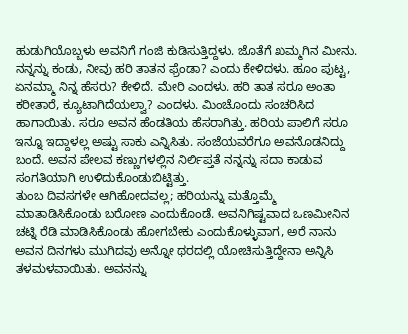ಹುಡುಗಿಯೊಬ್ಬಳು ಅವನಿಗೆ ಗಂಜಿ ಕುಡಿಸುತ್ತಿದ್ದಳು. ಜೊತೆಗೆ ಖಮ್ಮಗಿನ ಮೀನು. ನನ್ನನ್ನು ಕಂಡು, ನೀವು ಹರಿ ತಾತನ ಫ್ರೆಂಡಾ? ಎಂದು ಕೇಳಿದಳು. ಹೂಂ ಪುಟ್ಟ, ಏನಮ್ಮಾ ನಿನ್ನ ಹೆಸರು? ಕೇಳಿದೆ. ಮೇರಿ ಎಂದಳು. ಹರಿ ತಾತ ಸರೂ ಅಂತಾ ಕರೀತಾರೆ, ಕ್ಯೂಟಾಗಿದೆಯಲ್ವಾ? ಎಂದಳು. ಮಿಂಚೊಂದು ಸಂಚರಿಸಿದ ಹಾಗಾಯಿತು. ಸರೂ ಅವನ ಹೆಂಡತಿಯ ಹೆಸರಾಗಿತ್ತು. ಹರಿಯ ಪಾಲಿಗೆ ಸರೂ ಇನ್ನೂ ಇದ್ದಾಳಲ್ಲ ಅಷ್ಟು ಸಾಕು ಎನ್ನಿಸಿತು. ಸಂಜೆಯವರೆಗೂ ಅವನೊಡನಿದ್ದು ಬಂದೆ. ಅವನ ಪೇಲವ ಕಣ್ಣುಗಳಲ್ಲಿನ ನಿರ್ಲಿಪ್ತತೆ ನನ್ನನ್ನು ಸದಾ ಕಾಡುವ ಸಂಗತಿಯಾಗಿ ಉಳಿದುಕೊಂಡುಬಿಟ್ಟಿತ್ತು.
ತುಂಬ ದಿವಸಗಳೇ ಆಗಿಹೋದವಲ್ಲ; ಹರಿಯನ್ನು ಮತ್ತೊಮ್ಮೆ ಮಾತಾಡಿಸಿಕೊಂಡು ಬರೋಣ ಎಂದುಕೊಂಡೆ. ಅವನಿಗಿಷ್ಟವಾದ ಒಣಮೀನಿನ ಚಟ್ನಿ ರೆಡಿ ಮಾಡಿಸಿಕೊಂಡು ಹೋಗಬೇಕು ಎಂದುಕೊಳ್ಳುವಾಗ, ಅರೆ ನಾನು ಅವನ ದಿನಗಳು ಮುಗಿದವು ಅನ್ನೋ ಥರದಲ್ಲಿ ಯೋಚಿಸುತ್ತಿದ್ದೇನಾ ಅನ್ನಿಸಿ ತಳಮಳವಾಯಿತು. ಅವನನ್ನು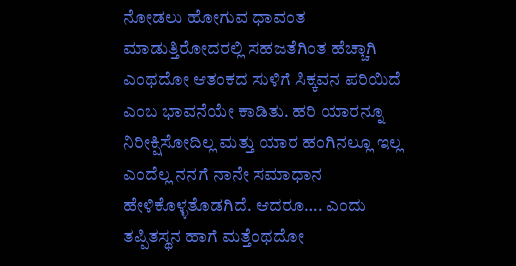ನೋಡಲು ಹೋಗುವ ಧಾವಂತ ಮಾಡುತ್ತಿರೋದರಲ್ಲಿ ಸಹಜತೆಗಿಂತ ಹೆಚ್ಚಾಗಿ ಎಂಥದೋ ಆತಂಕದ ಸುಳಿಗೆ ಸಿಕ್ಕವನ ಪರಿಯಿದೆ ಎಂಬ ಭಾವನೆಯೇ ಕಾಡಿತು. ಹರಿ ಯಾರನ್ನೂ ನಿರೀಕ್ಷಿಸೋದಿಲ್ಲ ಮತ್ತು ಯಾರ ಹಂಗಿನಲ್ಲೂ ಇಲ್ಲ ಎಂದೆಲ್ಲ ನನಗೆ ನಾನೇ ಸಮಾಧಾನ ಹೇಳಿಕೊಳ್ಳತೊಡಗಿದೆ. ಆದರೂ…. ಎಂದು ತಪ್ಪಿತಸ್ಥನ ಹಾಗೆ ಮತ್ತೆಂಥದೋ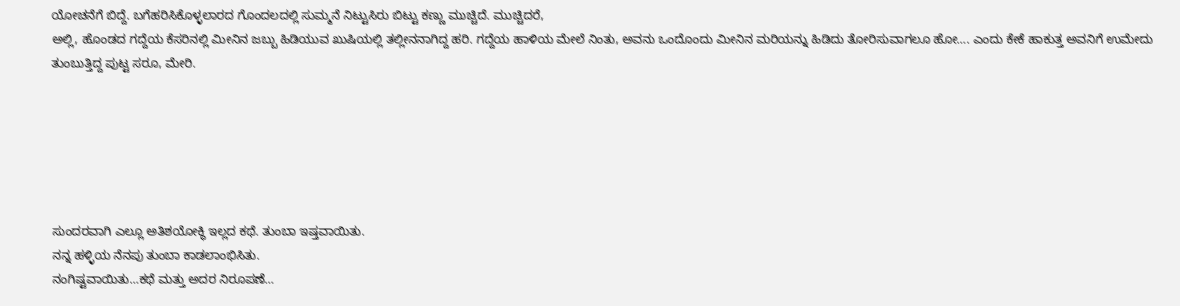ಯೋಚನೆಗೆ ಬಿದ್ದೆ. ಬಗೆಹರಿಸಿಕೊಳ್ಳಲಾರದ ಗೊಂದಲದಲ್ಲಿ ಸುಮ್ಮನೆ ನಿಟ್ಟುಸಿರು ಬಿಟ್ಟು ಕಣ್ಣು ಮುಚ್ಚಿದೆ. ಮುಚ್ಚಿದರೆ,
ಅಲ್ಲಿ, ಹೊಂಡದ ಗದ್ದೆಯ ಕೆಸರಿನಲ್ಲಿ ಮೀನಿನ ಜಬ್ಬು ಹಿಡಿಯುವ ಖುಷಿಯಲ್ಲಿ ತಲ್ಲೀನನಾಗಿದ್ದ ಹರಿ. ಗದ್ದೆಯ ಹಾಳಿಯ ಮೇಲೆ ನಿಂತು, ಅವನು ಒಂದೊಂದು ಮೀನಿನ ಮರಿಯನ್ನು ಹಿಡಿದು ತೋರಿಸುವಾಗಲೂ ಹೋ…. ಎಂದು ಕೇಕೆ ಹಾಕುತ್ತ ಅವನಿಗೆ ಉಮೇದು ತುಂಬುತ್ತಿದ್ದ ಪುಟ್ಟ ಸರೂ, ಮೇರಿ.






ಸುಂದರವಾಗಿ ಎಲ್ಲೂ ಅತಿಶಯೋಕ್ಥಿ ಇಲ್ಲದ ಕಥೆ. ತುಂಬಾ ಇಷ್ತವಾಯಿತು.
ನನ್ನ ಹಳ್ಳಿಯ ನೆನಪು ತುಂಬಾ ಕಾಡಲಾಂಭಿಸಿತು.
ನಂಗಿಷ್ಟವಾಯಿತು…ಕಥೆ ಮತ್ತು ಅದರ ನಿರೂಪಣೆ…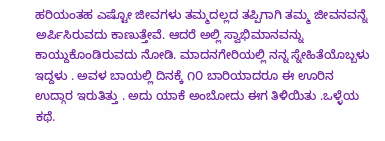ಹರಿಯಂತಹ ಎಷ್ಟೋ ಜೀವಗಳು ತಮ್ಮದಲ್ಲದ ತಪ್ಪಿಗಾಗಿ ತಮ್ಮ ಜೀವನವನ್ನೆ ಅರ್ಪಿಸಿರುವದು ಕಾಣುತ್ತೇವೆ. ಆದರೆ ಅಲ್ಲಿ ಸ್ವಾಭಿಮಾನವನ್ನು ಕಾಯ್ದುಕೊಂಡಿರುವದು ನೋಡಿ. ಮಾದನಗೇರಿಯಲ್ಲಿ ನನ್ನ ಸ್ನೇಹಿತೆಯೊಬ್ಬಳು ಇದ್ದಳು . ಅವಳ ಬಾಯಲ್ಲಿ ದಿನಕ್ಕೆ ೧೦ ಬಾರಿಯಾದರೂ ಈ ಊರಿನ ಉದ್ಗಾರ ಇರುತಿತ್ತು . ಅದು ಯಾಕೆ ಅಂಬೋದು ಈಗ ತಿಳಿಯಿತು .ಒಳ್ಳೆಯ ಕಥೆ.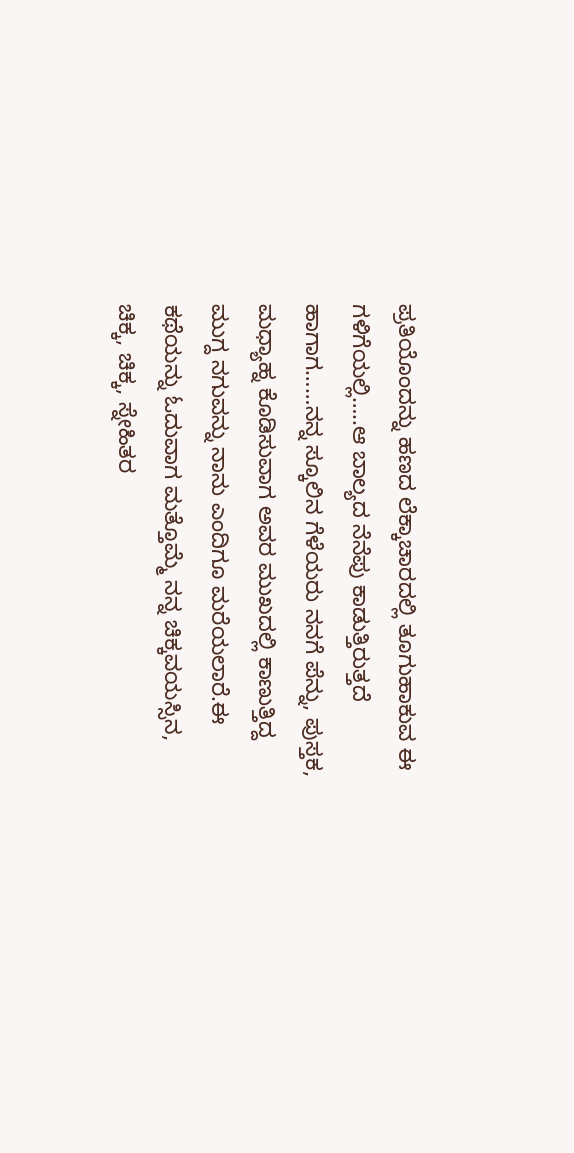ಪ್ರತಿಯೊಂದನ್ನು ಹಣದ ಲೆಕ್ಕಾಚಾರದಲ್ಲಿ ತೂಗುಹಾಕುವ ಈ ಗಳಿಗೆಯಲ್ಲಿ…..ಆ ಬಾಲ್ಯದ ನೆನೆಪು ಕಾಡುತ್ತಿರುತ್ತದೆ ಹಾಗಾಗ……ನನ್ನ ಸ್ಕೂಲಿನ ಗೆಳೆಯರು ನನಗೆ ಪೆನ್ನು, ಪುಸ್ತಕ, ಮಧ್ಯಾಹ್ನ ಕೊಡಿಸುವಾಗ ಅವರ ಮುಖದಲ್ಲಿ ಕಾಣುತ್ತಿದ್ದ ಮುಗ್ದ ನಗುವನ್ನು ನಾನು ಎಂದಿಗೂ ಮರೆಯಲಾರೆ.ಈ ಕಥೆಯನ್ನು ಓದುವಾಗ ಮತ್ತೊಮ್ಮೆ ನನ್ನ ಚಿಕ್ಕವಯಸ್ಸಿನ, ಚಿಕ್ಕ, ಚಿಕ್ಕ, ಸ್ನೇಹಿತರ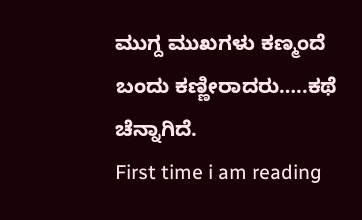ಮುಗ್ದ ಮುಖಗಳು ಕಣ್ಮಂದೆ ಬಂದು ಕಣ್ಣೀರಾದರು…..ಕಥೆ ಚೆನ್ನಾಗಿದೆ.
First time i am reading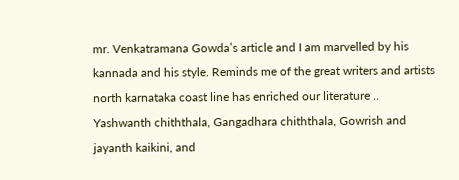mr. Venkatramana Gowda’s article and I am marvelled by his kannada and his style. Reminds me of the great writers and artists north karnataka coast line has enriched our literature .. Yashwanth chiththala, Gangadhara chiththala, Gowrish and jayanth kaikini, and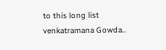to this long list venkatramana Gowda..